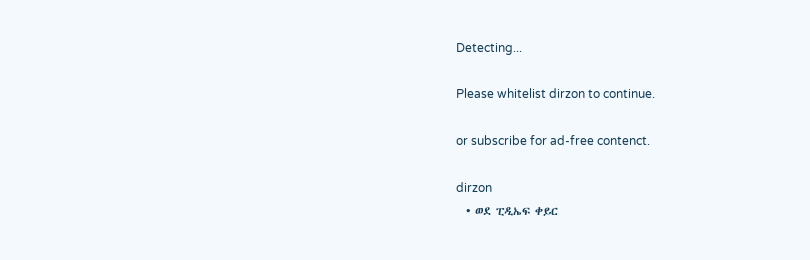Detecting...

Please whitelist dirzon to continue.

or subscribe for ad-free contenct.

dirzon
  • ወደ ፒዲኤፍ ቀይር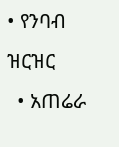• የንባብ ዝርዝር
  • አጠሬራ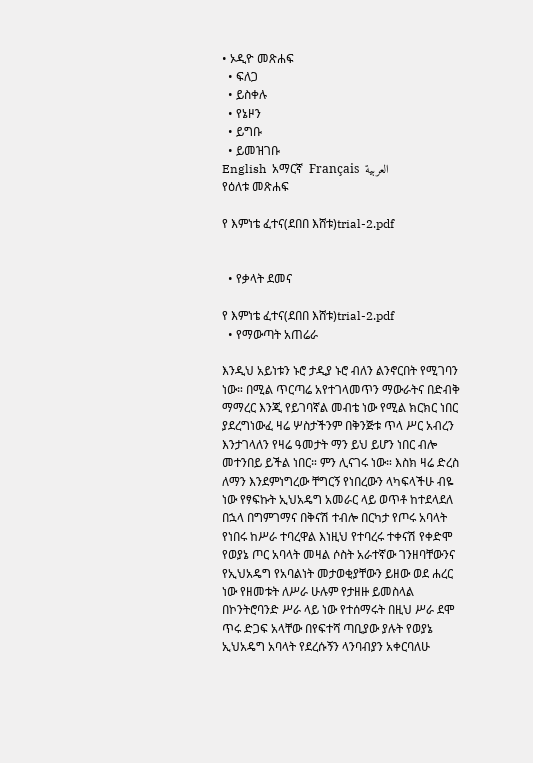• ኦዲዮ መጽሐፍ
  • ፍለጋ
  • ይስቀሉ
  • የኔዞን
  • ይግቡ
  • ይመዝገቡ
English  አማርኛ  Français  العربية
የዕለቱ መጽሐፍ

የ እምነቴ ፈተና(ደበበ እሸቱ)trial-2.pdf


  • የቃላት ደመና

የ እምነቴ ፈተና(ደበበ እሸቱ)trial-2.pdf
  • የማውጣት አጠሬራ

እንዲህ አይነቱን ኑሮ ታዲያ ኑሮ ብለን ልንኖርበት የሚገባን ነው። በሚል ጥርጣሬ አየተገላመጥን ማውራትና በድብቅ ማማረር እንጂ የይገባኛል መብቴ ነው የሚል ክርክር ነበር ያደረግነውፈ ዛሬ ሦስታችንም በቅንጅቱ ጥላ ሥር አብረን እንታገላለን የዛሬ ዓመታት ማን ይህ ይሆን ነበር ብሎ መተንበይ ይችል ነበር። ምን ሊናገሩ ነው። እስክ ዛሬ ድረስ ለማን እንደምነግረው ቸግርኝ የነበረውን ላካፍላችሁ ብዬ ነው የፃፍኩት ኢህአዴግ አመራር ላይ ወጥቶ ከተደላደለ በኋላ በግምገማና በቅናሽ ተብሎ በርካታ የጦሩ አባላት የነበሩ ከሥራ ተባረዋል እነዚህ የተባረሩ ተቀናሽ የቀድሞ የወያኔ ጦር አባላት መዛል ሶስት አራተኛው ገንዘባቸውንና የኢህአዴግ የአባልነት መታወቂያቸውን ይዘው ወደ ሐረር ነው የዘመቱት ለሥራ ሁሉም የታዘዙ ይመስላል በኮንትሮባንድ ሥራ ላይ ነው የተሰማሩት በዚህ ሥራ ደሞ ጥሩ ድጋፍ አላቸው በየፍተሻ ጣቢያው ያሉት የወያኔ ኢህአዴግ አባላት የደረሱኝን ላንባብያን አቀርባለሁ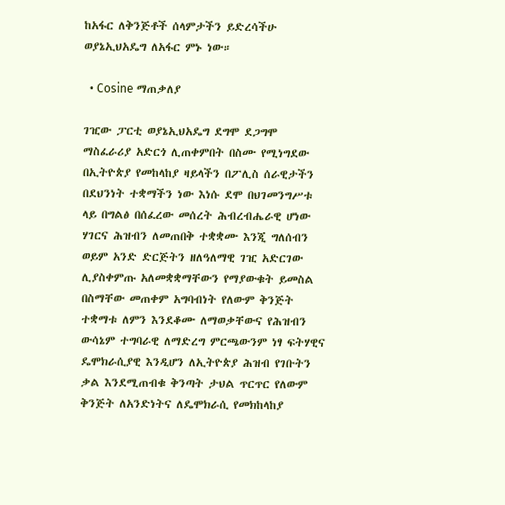ከአፋር ለቅንጅቶች ሰላምታችን ይድረሳችሁ ወያኔኢህአዴግ ለአፋር ምኑ ነው።

  • Cosine ማጠቃለያ

ገዢው ፓርቲ ወያኔኢህአዴግ ደግሞ ደጋግሞ ማስፈራሪያ አድርጎ ሊጠቀምበት በስሙ የሚነግደው በኢትዮጵያ የመከላከያ ዛይላችን በፖሊስ ሰራዊታችን በደህንነት ተቋማችን ነው እነሱ ደሞ በህገመንግሥቱ ላይ በግልፅ በሰፈረው መሰረት ሕብረብሔራዊ ሆነው ሃገርና ሕዝብን ለመጠበቅ ተቋቋሙ እንጂ ግለሰብን ወይም አንድ ድርጅትን ዘለዓለማዊ ገዢ አድርገው ሊያስቀምጡ አለመቋቋማቸውን የማያውቁት ይመስል በስማቸው መጠቀም አግባብነት የለውም ቅንጅት ተቋማቱ ለምን እንደቆሙ ለማወቃቸውና የሕዝብን ውሳኔም ተግባራዊ ለማድረግ ምርጫውንም ነፃ ፍትሃዊና ዴሞክራሲያዊ እንዲሆን ለኢትዮጵያ ሕዝብ የገቡትን ቃል እንደሚጠብቁ ቅንጣት ታህል ጥርጥር የለውም ቅንጅት ለአንድነትና ለዴሞክራሲ የመክከላከያ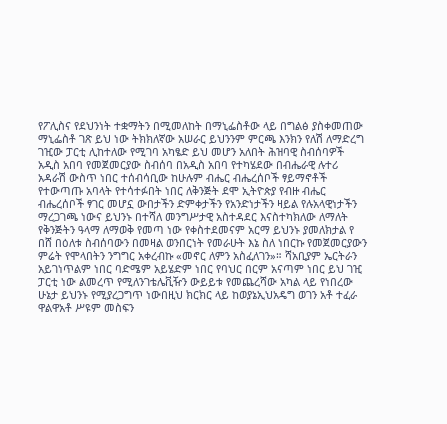የፖሊስና የደህንነት ተቋማትን በሚመለከት በማኒፌስቶው ላይ በግልፅ ያስቀመጠው ማኒፌስቶ ገጽ ይህ ነው ትክክለኛው አሠራር ይህንንም ምርጫ እንክን የለሽ ለማድረግ ገዢው ፓርቲ ሊከተለው የሚገባ አካፄድ ይህ መሆን አለበት ሕዝባዊ ስብሰባዎች አዲስ አበባ የመጀመርያው ስብሰባ በአዲስ አበባ የተካሄደው በብሔራዊ ሉተሪ አዳራሽ ውስጥ ነበር ተሰብሳቢው ከሁሉም ብሔር ብሔረሰቦች ፃይማኖቶች የተውጣጡ አባላት የተሳተፉበት ነበር ለቅንጅት ደሞ ኢትዮጵያ የብዙ ብሔር ብሔረሰቦች ፃገር መሆኗ ውበታችን ድምቀታችን የአንድነታችን ዛይል የሉአላዊነታችን ማረጋገጫ ነውና ይህንኑ በተሻለ መንግሥታዊ አስተዳደር እናስተካክለው ለማለት የቅንጅትን ዓላማ ለማወቅ የመጣ ነው የቀስተደመናም አርማ ይህንኑ ያመለክታል የ በሸ በዕለቱ ስብሰባውን በመዛል ወንበርነት የመራሁት እኔ ስለ ነበርኩ የመጀመርያውን ምሬት የሞላበትን ንግግር አቀረብኩ «መኖር ለምን አስፈለገን»። ሻአቢያም ኤርትራን አይገነጥልም ነበር ባድሜም አይሄድም ነበር የባህር በርም አናጣም ነበር ይህ ገዢ ፓርቲ ነው ልመረጥ የሚለንገቴሌቪዥን ውይይቱ የመጨረሻው አካል ላይ የነበረው ሁኔታ ይህንኑ የሚያረጋግጥ ነውበዚህ ክርክር ላይ ከወያኔኢህአዴግ ወገን አቶ ተፈራ ዋልዋአቶ ሥዩም መስፍን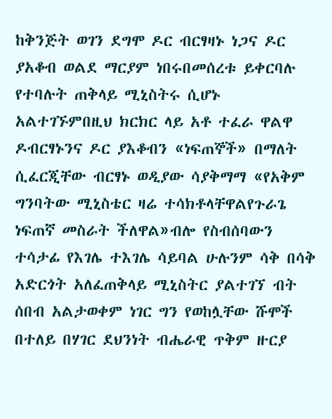ከቅንጅት ወገን ደግሞ ዶር ብርፃዛኑ ነጋና ዶር ያአቆብ ወልደ ማርያም ነበሩበመሰረቱ ይቀርባሉ የተባሉት ጠቅላይ ሚኒስትሩ ሲሆኑ አልተገኙምበዚህ ክርክር ላይ አቶ ተፈራ ዋልዋ ዶብርፃኑንና ዶር ያእቆብን «ነፍጠኞች» በማለት ሲፈርጂቸው ብርፃኑ ወዲያው ሳያቅማማ «የአቅም ግንባትው ሚኒስቴር ዛሬ ተሳክቶላቸዋልየጉራጌ ነፍጠኛ መስራት ችለዋል»ብሎ የስብሰባውን ተሳታፊ የእገሌ ተእገሌ ሳይባል ሁሉንም ሳቅ በሳቅ አድርጎት አለፈጠቅላይ ሚኒስትር ያልተገኘ ብት ሰበብ አልታወቀም ነገር ግን የወከሏቸው ሹሞች በተለይ በሃገር ደህንነት ብሔራዊ ጥቅም ዙርያ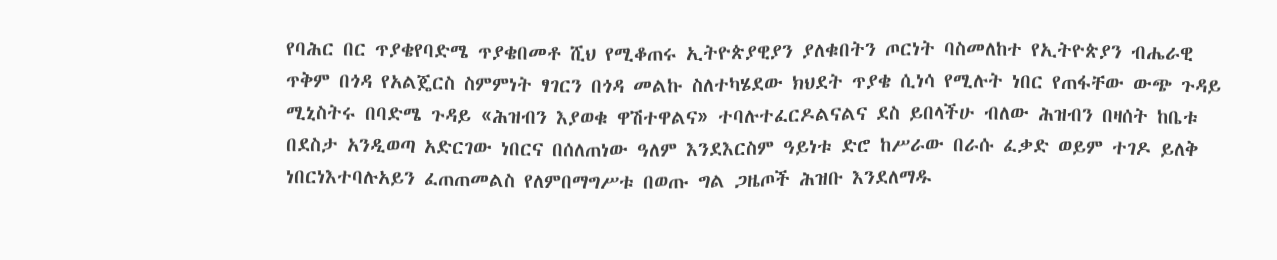የባሕር በር ጥያቄየባድሜ ጥያቄበመቶ ሺህ የሚቆጠሩ ኢትዮጵያዊያን ያለቁበትን ጦርነት ባስመለከተ የኢትዮጵያን ብሔራዊ ጥቅም በጎዳ የአልጄርስ ስምምነት ፃገርን በጎዳ መልኩ ስለተካሄደው ክህደት ጥያቄ ሲነሳ የሚሉት ነበር የጠፋቸው ውጭ ጉዳይ ሚኒስትሩ በባድሜ ጉዳይ «ሕዝብን እያወቁ ዋሽተዋልና» ተባሉተፈርዶልናልና ደስ ይበላችሁ ብለው ሕዝብን በዛሰት ከቤቱ በደስታ አንዲወጣ አድርገው ነበርና በሰለጠነው ዓለም እንደእርስም ዓይነቱ ድሮ ከሥራው በራሱ ፈቃድ ወይም ተገዶ ይለቅ ነበርነእተባሉአይን ፈጠጠመልስ የለምበማግሥቱ በወጡ ግል ጋዜጦች ሕዝቡ እንደለማዱ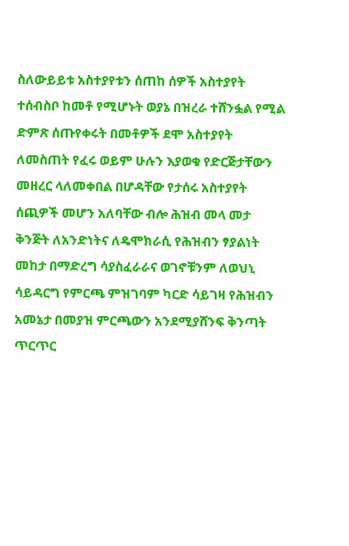ስለውይይቱ አስተያየቱን ሰጠከ ሰዎች አስተያየት ተሰብስቦ ከመቶ የሚሆኑት ወያኔ በዝረራ ተሸንፏል የሚል ድምጽ ሰጡየቀሩት በመቶዎች ደሞ አስተያየት ለመስጠት የፈሩ ወይም ሁሉን እያወቁ የድርጅታቸውን መዘረር ላለመቀበል በሆዳቸው የታሰሩ አስተያየት ሰጪዎች መሆን አለባቸው ብሎ ሕዝብ መላ መታ ቅንጅት ለአንድነትና ለዴሞክራሲ የሕዝብን ፃያልነት መከታ በማድረግ ሳያስፈራራና ወገኖቹንም ለወህኒ ሳይዳርግ የምርጫ ምዝገባም ካርድ ሳይገዛ የሕዝብን አመኔታ በመያዝ ምርጫውን አንደሚያሸንፍ ቅንጣት ጥርጥር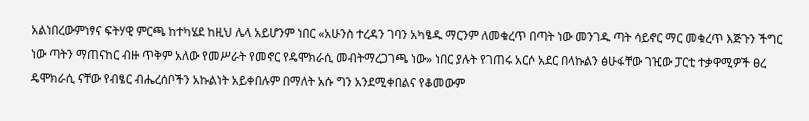አልነበረውምነፃና ፍትሃዊ ምርጫ ከተካሄደ ከዚህ ሌላ አይሆንም ነበር «አሁንስ ተረዳን ገባን አካፄዱ ማርንም ለመቁረጥ በጣት ነው መንገዱ ጣት ሳይኖር ማር መቁረጥ እጅጉን ችግር ነው ጣትን ማጠናከር ብዙ ጥቅም አለው የመሥራት የመኖር የዴሞክራሲ መብትማረጋገጫ ነው» ነበር ያሉት የገጠሩ አርሶ አደር በላኩልን ፅሁፋቸው ገዢው ፓርቲ ተቃዋሚዎች ፀረ ዴሞክራሲ ናቸው የብፄር ብሔረሰቦችን አኩልነት አይቀበሉም በማለት አሱ ግን አንደሚቀበልና የቆመውም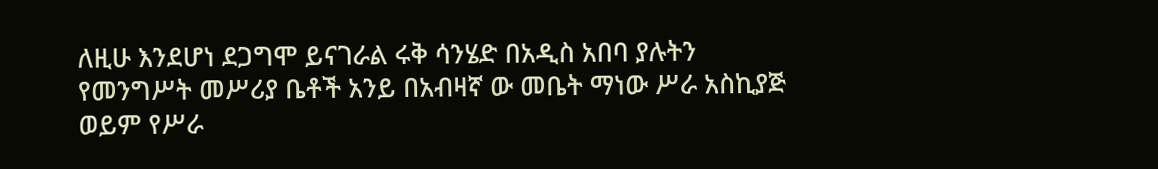ለዚሁ እንደሆነ ደጋግሞ ይናገራል ሩቅ ሳንሄድ በአዲስ አበባ ያሉትን የመንግሥት መሥሪያ ቤቶች አንይ በአብዛኛ ው መቤት ማነው ሥራ አስኪያጅ ወይም የሥራ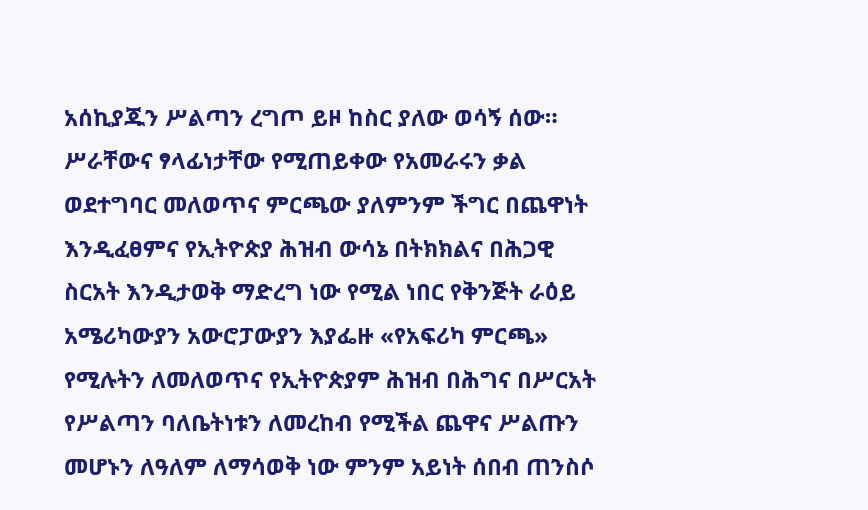አሰኪያጁን ሥልጣን ረግጦ ይዞ ከስር ያለው ወሳኝ ሰው። ሥራቸውና ፃላፊነታቸው የሚጠይቀው የአመራሩን ቃል ወደተግባር መለወጥና ምርጫው ያለምንም ችግር በጨዋነት እንዲፈፀምና የኢትዮጵያ ሕዝብ ውሳኔ በትክክልና በሕጋዊ ስርአት እንዲታወቅ ማድረግ ነው የሚል ነበር የቅንጅት ራዕይ አሜሪካውያን አውሮፓውያን እያፌዙ «የአፍሪካ ምርጫ» የሚሉትን ለመለወጥና የኢትዮጵያም ሕዝብ በሕግና በሥርአት የሥልጣን ባለቤትነቱን ለመረከብ የሚችል ጨዋና ሥልጡን መሆኑን ለዓለም ለማሳወቅ ነው ምንም አይነት ሰበብ ጠንስሶ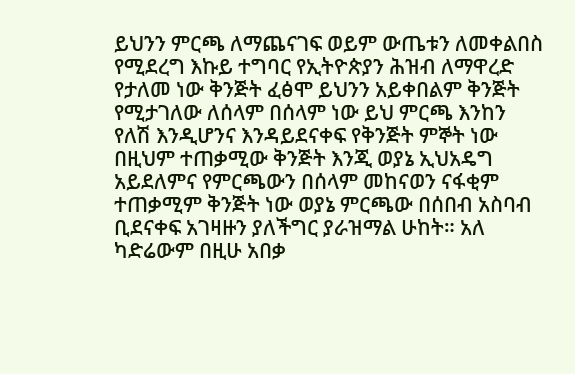ይህንን ምርጫ ለማጨናገፍ ወይም ውጤቱን ለመቀልበስ የሚደረግ እኩይ ተግባር የኢትዮጵያን ሕዝብ ለማዋረድ የታለመ ነው ቅንጅት ፈፅሞ ይህንን አይቀበልም ቅንጅት የሚታገለው ለሰላም በሰላም ነው ይህ ምርጫ እንከን የለሽ እንዲሆንና እንዳይደናቀፍ የቅንጅት ምኞት ነው በዚህም ተጠቃሚው ቅንጅት እንጂ ወያኔ ኢህአዴግ አይደለምና የምርጫውን በሰላም መከናወን ናፋቂም ተጠቃሚም ቅንጅት ነው ወያኔ ምርጫው በሰበብ አስባብ ቢደናቀፍ አገዛዙን ያለችግር ያራዝማል ሁከት። አለ ካድሬውም በዚሁ አበቃ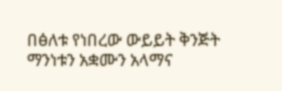በፅለቱ የነበረው ውይይት ቅንጅት ማንነቱን አቋሙን አላማና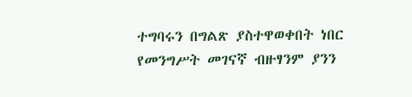ተግባሩን በግልጽ ያስተዋወቀበት ነበር የመንግሥት መገናኛ ብዙፃንም ያንን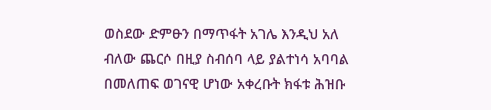ወስደው ድምፁን በማጥፋት አገሌ እንዲህ አለ ብለው ጨርሶ በዚያ ስብሰባ ላይ ያልተነሳ አባባል በመለጠፍ ወገናዊ ሆነው አቀረቡት ክፋቱ ሕዝቡ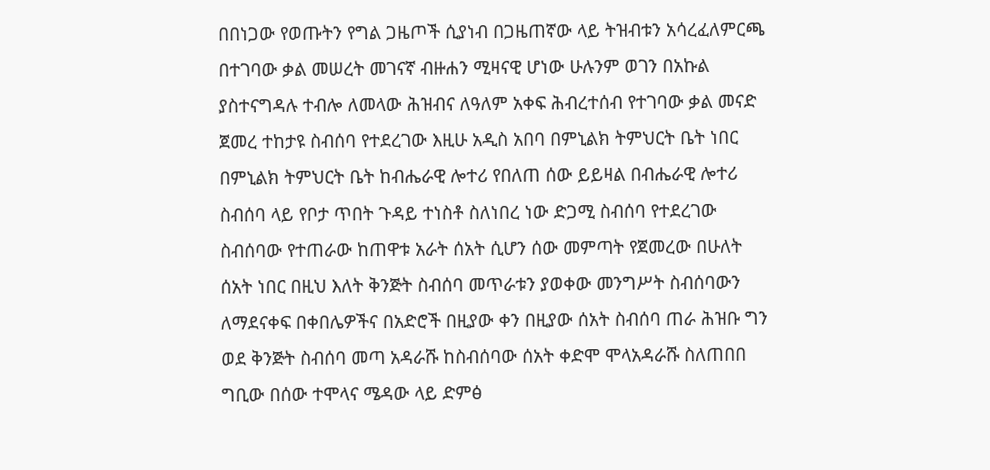በበነጋው የወጡትን የግል ጋዜጦች ሲያነብ በጋዜጠኛው ላይ ትዝብቱን አሳረፈለምርጫ በተገባው ቃል መሠረት መገናኛ ብዙሐን ሚዛናዊ ሆነው ሁሉንም ወገን በአኩል ያስተናግዳሉ ተብሎ ለመላው ሕዝብና ለዓለም አቀፍ ሕብረተሰብ የተገባው ቃል መናድ ጀመረ ተከታዩ ስብሰባ የተደረገው እዚሁ አዲስ አበባ በምኒልክ ትምህርት ቤት ነበር በምኒልክ ትምህርት ቤት ከብሔራዊ ሎተሪ የበለጠ ሰው ይይዛል በብሔራዊ ሎተሪ ስብሰባ ላይ የቦታ ጥበት ጉዳይ ተነስቶ ስለነበረ ነው ድጋሚ ስብሰባ የተደረገው ስብሰባው የተጠራው ከጠዋቱ አራት ሰአት ሲሆን ሰው መምጣት የጀመረው በሁለት ሰአት ነበር በዚህ እለት ቅንጅት ስብሰባ መጥራቱን ያወቀው መንግሥት ስብሰባውን ለማደናቀፍ በቀበሌዎችና በአድሮች በዚያው ቀን በዚያው ሰአት ስብሰባ ጠራ ሕዝቡ ግን ወደ ቅንጅት ስብሰባ መጣ አዳራሹ ከስብሰባው ሰአት ቀድሞ ሞላአዳራሹ ስለጠበበ ግቢው በሰው ተሞላና ሜዳው ላይ ድምፅ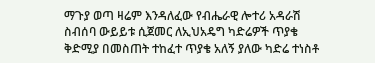ማጉያ ወጣ ዛሬም እንዳለፈው የብሔራዊ ሎተሪ አዳራሽ ስብሰባ ውይይቱ ሲጀመር ለኢህአዴግ ካድሬዎች ጥያቄ ቅድሚያ በመስጠት ተከፈተ ጥያቄ አለኝ ያለው ካድሬ ተነስቶ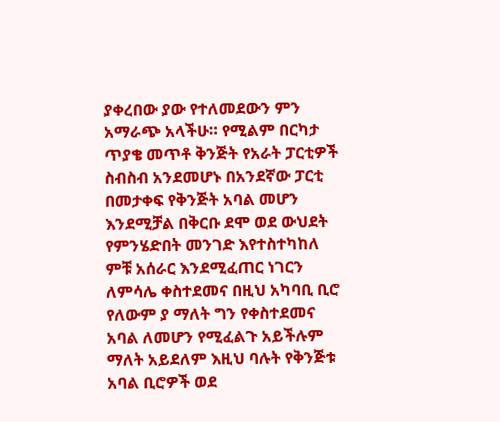ያቀረበው ያው የተለመደውን ምን አማራጭ አላችሁ። የሚልም በርካታ ጥያቄ መጥቶ ቅንጅት የአራት ፓርቲዎች ስብስብ አንደመሆኑ በአንደኛው ፓርቲ በመታቀፍ የቅንጅት አባል መሆን እንደሚቻል በቅርቡ ደሞ ወደ ውህደት የምንሄድበት መንገድ እየተስተካከለ ምቹ አሰራር እንደሚፈጠር ነገርን ለምሳሌ ቀስተደመና በዚህ አካባቢ ቢሮ የለውም ያ ማለት ግን የቀስተደመና አባል ለመሆን የሚፈልጉ አይችሉም ማለት አይደለም እዚህ ባሉት የቅንጅቱ አባል ቢሮዎች ወደ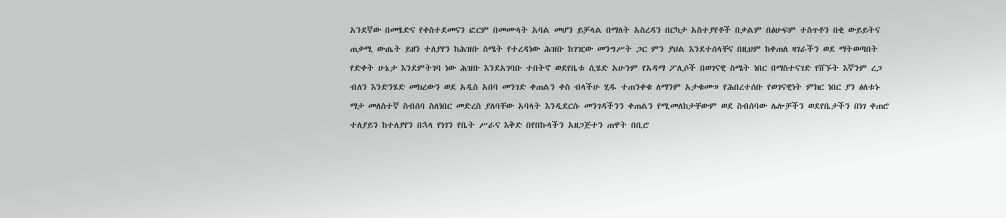አንደኛው በመፄድና የቀስተደመናን ፎርም በመሙላት አባል መሆን ይቻላል በማለት አስረዳን በርካታ አስተያየቶች በቃልም በፅሁፍም ተስጥቶን በቂ ውይይትና ጠቃሚ ውጤት ይዘን ተለያየን ከሕዝቡ ስሜት የተረዳነው ሕዝቡ ከገዢው መንግሥት ጋር ምን ያህል እንደተሰላቸና በዚህም ከቀጠለ ዛገራችን ወደ ማትወጣበት የድቀት ሁኔታ እንደምትገባ ነው ሕዝቡ እንደአገባቡ ተበትኖ ወደየቤቱ ሲሄድ አሁንም የአዳማ ፖሊሶች በወገናዊ ስሜት ነበር በማስተናገድ የሸኙት እኛንም ረጋ ብለን እንድንሄድ መክረውን ወደ አዲስ አበባ መንገድ ቀጠልን ቀስ ብላችሁ ሂዱ ተጠንቀቁ ለማንም አታቁሙ» የሕበረተሰቡ የወገናዊነት ምክር ነበር ያን ፅለቱኑ ማታ መለስተኛ ስብሰባ ስለነበር መድረስ ያለባቸው አባላት እንዲደርሱ መንገዳችንን ቀጠልን የሚመለከታቸውም ወደ ስብሰባው ሌሎቻችን ወደየቤታችን በነገ ቀጠሮ ተለያይን ከተለያየን በኋላ የነገን የቤት ሥራና እቅድ በየበኩላችን አዘጋጅተን ጠዋት በቢሮ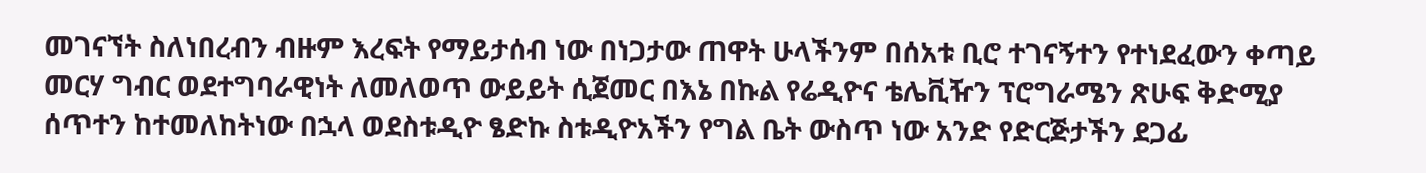መገናኘት ስለነበረብን ብዙም እረፍት የማይታሰብ ነው በነጋታው ጠዋት ሁላችንም በሰአቱ ቢሮ ተገናኝተን የተነደፈውን ቀጣይ መርሃ ግብር ወደተግባራዊነት ለመለወጥ ውይይት ሲጀመር በእኔ በኩል የሬዲዮና ቴሌቪዥን ፕሮግራሜን ጽሁፍ ቅድሚያ ሰጥተን ከተመለከትነው በኋላ ወደስቱዲዮ ፄድኩ ስቱዲዮአችን የግል ቤት ውስጥ ነው አንድ የድርጅታችን ደጋፊ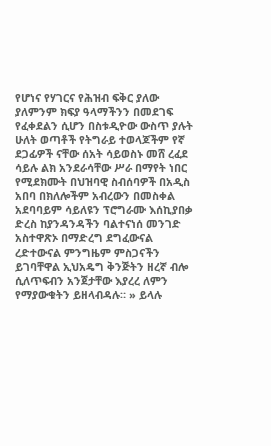የሆነና የሃገርና የሕዝብ ፍቅር ያለው ያለምንም ክፍያ ዓላማችንን በመደገፍ የፈቀደልን ሲሆን በስቱዲዮው ውስጥ ያሉት ሁለት ወጣቶች የትግራይ ተወላጆችም የኛ ደጋፊዎች ናቸው ሰአት ሳይወስኑ መሸ ረፈደ ሳይሉ ልክ አንደራሳቸው ሥራ በማየት ነበር የሚደክሙት በህዝባዊ ስብሰባዎች በአዲስ አበባ በክለሎችም አብረውን በመስቀል አደባባይም ሳይለዩን ፕሮግራሙ እሰኪያበቃ ድረስ ከያንዳንዳችን ባልተናነሰ መንገድ አስተዋጽኦ በማድረግ ደግፈውናል ረድተውናል ምንግዜም ምስጋናችን ይገባቸዋል ኢህአዴግ ቅንጅትን ዘረኛ ብሎ ሲለጥፍብን አንጀታቸው እያረረ ለምን የማያውቁትን ይዘላብዳሉ። » ይላሉ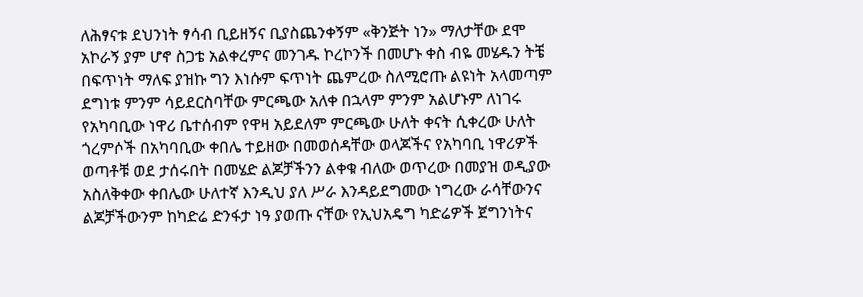ለሕፃናቱ ደህንነት ፃሳብ ቢይዘኝና ቢያስጨንቀኝም «ቅንጅት ነን» ማለታቸው ደሞ አኮራኝ ያም ሆኖ ስጋቴ አልቀረምና መንገዱ ኮረኮንች በመሆኑ ቀስ ብዬ መሄዱን ትቼ በፍጥነት ማለፍ ያዝኩ ግን እነሱም ፍጥነት ጨምረው ስለሚሮጡ ልዩነት አላመጣም ደግነቱ ምንም ሳይደርስባቸው ምርጫው አለቀ በኋላም ምንም አልሆኑም ለነገሩ የአካባቢው ነዋሪ ቤተሰብም የዋዛ አይደለም ምርጫው ሁለት ቀናት ሲቀረው ሁለት ጎረምሶች በአካባቢው ቀበሌ ተይዘው በመወሰዳቸው ወላጆችና የአካባቢ ነዋሪዎች ወጣቶቹ ወደ ታሰሩበት በመሄድ ልጆቻችንን ልቀቁ ብለው ወጥረው በመያዝ ወዲያው አስለቅቀው ቀበሌው ሁለተኛ እንዲህ ያለ ሥራ እንዳይደግመው ነግረው ራሳቸውንና ልጆቻችውንም ከካድሬ ድንፋታ ነዓ ያወጡ ናቸው የኢህአዴግ ካድሬዎች ጀግንነትና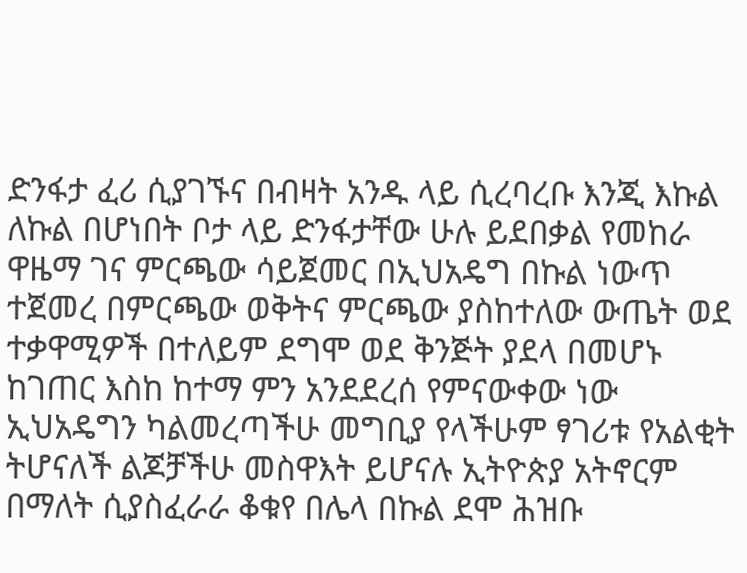ድንፋታ ፈሪ ሲያገኙና በብዛት አንዱ ላይ ሲረባረቡ እንጂ እኩል ለኩል በሆነበት ቦታ ላይ ድንፋታቸው ሁሉ ይደበቃል የመከራ ዋዜማ ገና ምርጫው ሳይጀመር በኢህአዴግ በኩል ነውጥ ተጀመረ በምርጫው ወቅትና ምርጫው ያስከተለው ውጤት ወደ ተቃዋሚዎች በተለይም ደግሞ ወደ ቅንጅት ያደላ በመሆኑ ከገጠር እስከ ከተማ ምን አንደደረሰ የምናውቀው ነው ኢህአዴግን ካልመረጣችሁ መግቢያ የላችሁም ፃገሪቱ የአልቂት ትሆናለች ልጆቻችሁ መስዋእት ይሆናሉ ኢትዮጵያ አትኖርም በማለት ሲያስፈራራ ቆቁየ በሌላ በኩል ደሞ ሕዝቡ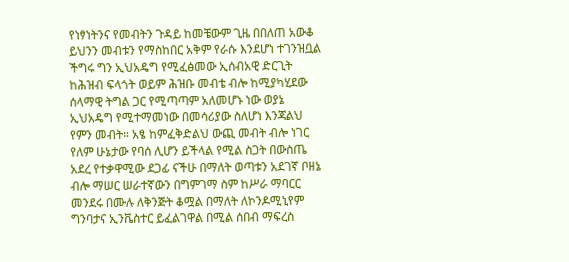የነፃነትንና የመብትን ጉዳይ ከመቼውም ጊዜ በበለጠ አውቆ ይህንን መብቱን የማስከበር አቅም የራሱ እንደሆነ ተገንዝቧል ችግሩ ግን ኢህአዴግ የሚፈፅመው ኢሰብአዊ ድርጊት ከሕዝብ ፍላጎት ወይም ሕዝቡ መብቴ ብሎ ከሚያካሂደው ሰላማዊ ትግል ጋር የሚጣጣም አለመሆኑ ነው ወያኔ ኢህአዴግ የሚተማመነው በመሳሪያው ስለሆነ እንጃልህ የምን መብት። አፄ ከምፈቅድልህ ውጪ መብት ብሎ ነገር የለም ሁኔታው የባሰ ሊሆን ይችላል የሚል ስጋት በውስጤ አደረ የተቃዋሚው ደጋፊ ናችሁ በማለት ወጣቱን አደገኛ ቦዘኔ ብሎ ማሠር ሠራተኛውን በግምገማ ስም ከሥራ ማባርር መንደሩ በሙሉ ለቅንጅት ቆሟል በማለት ለኮንዶሚኒየም ግንባታና ኢንቬስተር ይፈልገዋል በሚል ሰበብ ማፍረስ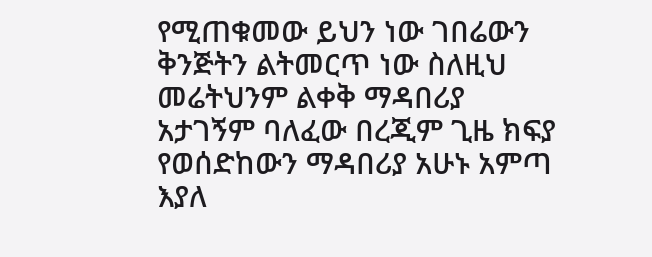የሚጠቁመው ይህን ነው ገበሬውን ቅንጅትን ልትመርጥ ነው ስለዚህ መሬትህንም ልቀቅ ማዳበሪያ አታገኝም ባለፈው በረጂም ጊዜ ክፍያ የወሰድከውን ማዳበሪያ አሁኑ አምጣ እያለ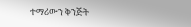ተማሪውን ቅንጅት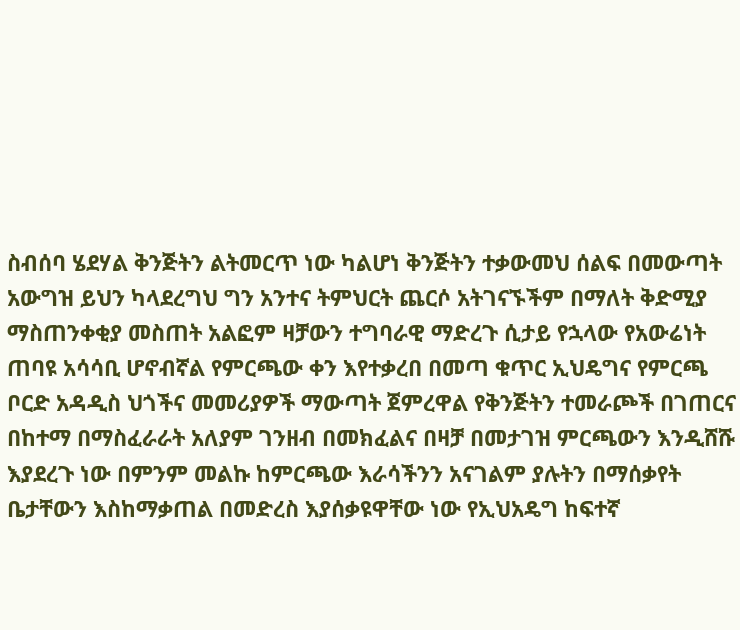ስብሰባ ሄደሃል ቅንጅትን ልትመርጥ ነው ካልሆነ ቅንጅትን ተቃውመህ ሰልፍ በመውጣት አውግዝ ይህን ካላደረግህ ግን አንተና ትምህርት ጨርሶ አትገናኙችም በማለት ቅድሚያ ማስጠንቀቂያ መስጠት አልፎም ዛቻውን ተግባራዊ ማድረጉ ሲታይ የኋላው የአውሬነት ጠባዩ አሳሳቢ ሆኖብኛል የምርጫው ቀን እየተቃረበ በመጣ ቁጥር ኢህዴግና የምርጫ ቦርድ አዳዲስ ህጎችና መመሪያዎች ማውጣት ጀምረዋል የቅንጅትን ተመራጮች በገጠርና በከተማ በማስፈራራት አለያም ገንዘብ በመክፈልና በዛቻ በመታገዝ ምርጫውን እንዲሸሹ እያደረጉ ነው በምንም መልኩ ከምርጫው እራሳችንን አናገልም ያሉትን በማሰቃየት ቤታቸውን እስከማቃጠል በመድረስ እያሰቃዩዋቸው ነው የኢህአዴግ ከፍተኛ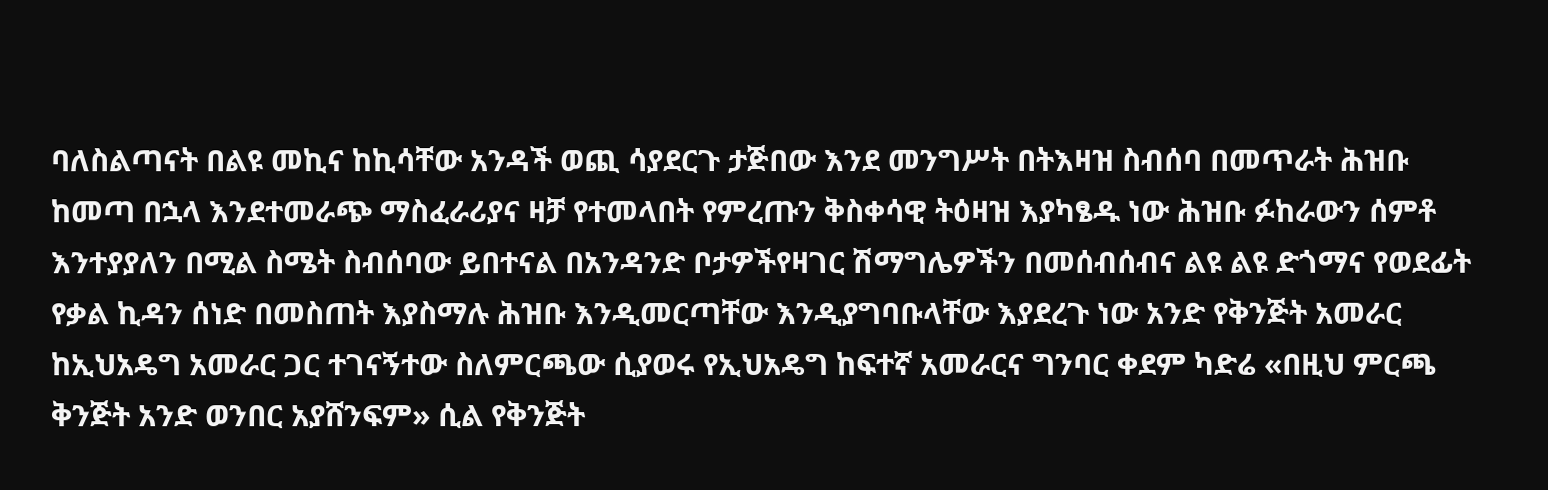ባለስልጣናት በልዩ መኪና ከኪሳቸው አንዳች ወጪ ሳያደርጉ ታጅበው እንደ መንግሥት በትእዛዝ ስብሰባ በመጥራት ሕዝቡ ከመጣ በኋላ እንደተመራጭ ማስፈራሪያና ዛቻ የተመላበት የምረጡን ቅስቀሳዊ ትዕዛዝ እያካፄዱ ነው ሕዝቡ ፉከራውን ሰምቶ እንተያያለን በሚል ስሜት ስብሰባው ይበተናል በአንዳንድ ቦታዎችየዛገር ሽማግሌዎችን በመሰብሰብና ልዩ ልዩ ድጎማና የወደፊት የቃል ኪዳን ሰነድ በመስጠት እያስማሉ ሕዝቡ እንዲመርጣቸው እንዲያግባቡላቸው እያደረጉ ነው አንድ የቅንጅት አመራር ከኢህአዴግ አመራር ጋር ተገናኝተው ስለምርጫው ሲያወሩ የኢህአዴግ ከፍተኛ አመራርና ግንባር ቀደም ካድሬ «በዚህ ምርጫ ቅንጅት አንድ ወንበር አያሸንፍም» ሲል የቅንጅት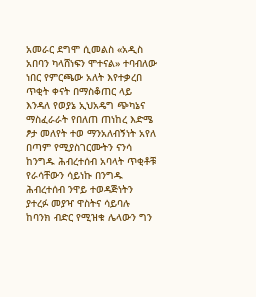አመራር ደግሞ ሲመልስ «አዲስ አበባን ካላሸነፍን ሞተናል» ተባብለው ነበር የምርጫው አለት እየተቃረበ ጥቂት ቀናት በማስቆጠር ላይ እንዳለ የወያኔ ኢህአዴግ ጭካኔና ማስፈራራት የበለጠ ጠነከረ እድሜ ፆታ መለየት ተወ ማንአለብኝነት አየለ በጣም የሚያስገርሙትን ናንሳ ከንግዱ ሕብረተሰብ አባላት ጥቂቶቹ የራሳቸውን ሳይነኩ በንግዱ ሕብረተሰብ ንዋይ ተወዳጅነትን ያተረፉ መያዣ ዋስትና ሳይባሉ ከባንክ ብድር የሚዝቁ ሌላውን ግን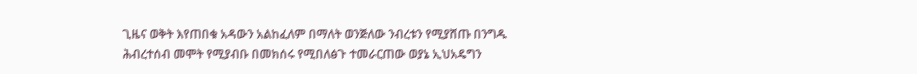ጊዜና ወቅት እየጠበቁ አዳውን አልከፈለም በማለት ወንጅለው ንብረቱን የሚያሸጡ በንግዱ ሕብረተሰብ መሞት የሚያብቡ በመክሰሩ የሚበለፅጉ ተመራርጠው ወያኔ ኢህአዴግን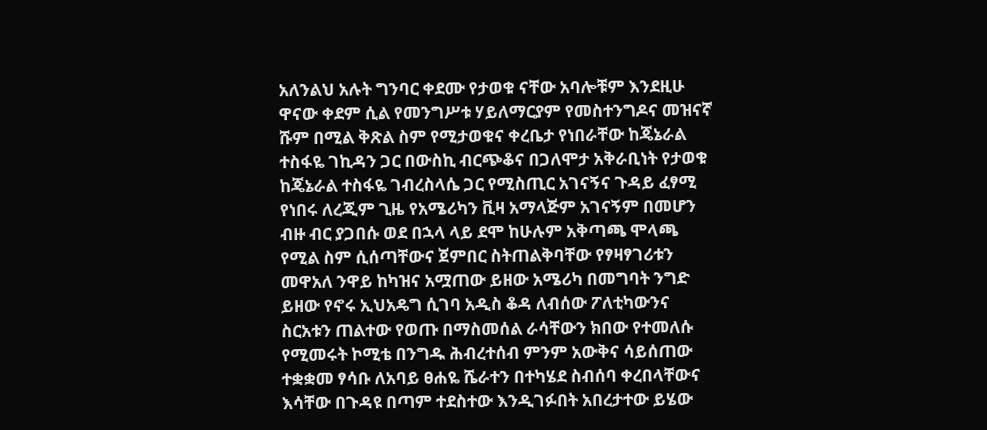አለንልህ አሉት ግንባር ቀደሙ የታወቁ ናቸው አባሎቹም እንደዚሁ ዋናው ቀደም ሲል የመንግሥቱ ሃይለማርያም የመስተንግዶና መዝናኛ ሹም በሚል ቅጽል ስም የሚታወቁና ቀረቤታ የነበራቸው ከጄኔራል ተስፋዬ ገኪዳን ጋር በውስኪ ብርጭቆና በጋለሞታ አቅራቢነት የታወቁ ከጄኔራል ተስፋዬ ገብረስላሴ ጋር የሚስጢር አገናኝና ጉዳይ ፈፃሚ የነበሩ ለረጂም ጊዜ የአሜሪካን ቪዛ አማላጅም አገናኝም በመሆን ብዙ ብር ያጋበሱ ወደ በኋላ ላይ ደሞ ከሁሉም አቅጣጫ ሞላጫ የሚል ስም ሲሰጣቸውና ጀምበር ስትጠልቅባቸው የፃዛፃገሪቱን መዋአለ ንዋይ ከካዝና አሟጠው ይዘው አሜሪካ በመግባት ንግድ ይዘው የኖሩ ኢህአዴግ ሲገባ አዲስ ቆዳ ለብሰው ፖለቲካውንና ስርአቱን ጠልተው የወጡ በማስመሰል ራሳቸውን ክበው የተመለሱ የሚመሩት ኮሚቴ በንግዱ ሕብረተሰብ ምንም አውቅና ሳይሰጠው ተቋቋመ ፃሳቡ ለአባይ ፀሐዬ ሼራተን በተካሄደ ስብሰባ ቀረበላቸውና እሳቸው በጉዳዩ በጣም ተደስተው እንዲገፉበት አበረታተው ይሄው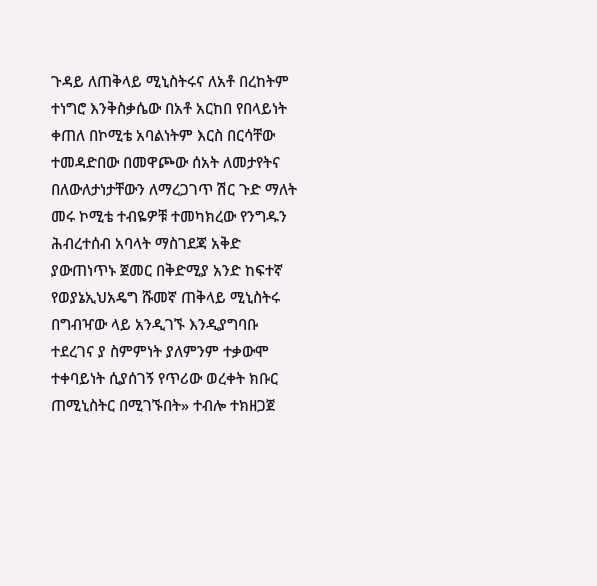ጉዳይ ለጠቅላይ ሚኒስትሩና ለአቶ በረከትም ተነግሮ እንቅስቃሴው በአቶ አርከበ የበላይነት ቀጠለ በኮሚቴ አባልነትም እርስ በርሳቸው ተመዳድበው በመዋጮው ሰአት ለመታየትና በለውለታነታቸውን ለማረጋገጥ ሽር ጉድ ማለት መሩ ኮሚቴ ተብዬዎቹ ተመካክረው የንግዱን ሕብረተሰብ አባላት ማስገደጃ አቅድ ያውጠነጥኑ ጀመር በቅድሚያ አንድ ከፍተኛ የወያኔኢህአዴግ ሹመኛ ጠቅላይ ሚኒስትሩ በግብዣው ላይ አንዲገኙ እንዲያግባቡ ተደረገና ያ ስምምነት ያለምንም ተቃውሞ ተቀባይነት ሲያሰገኝ የጥሪው ወረቀት ክቡር ጠሚኒስትር በሚገኙበት» ተብሎ ተክዘጋጀ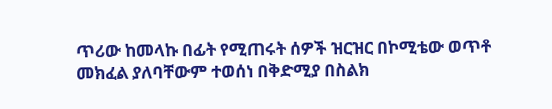ጥሪው ከመላኩ በፊት የሚጠሩት ሰዎች ዝርዝር በኮሚቴው ወጥቶ መክፈል ያለባቸውም ተወሰነ በቅድሚያ በስልክ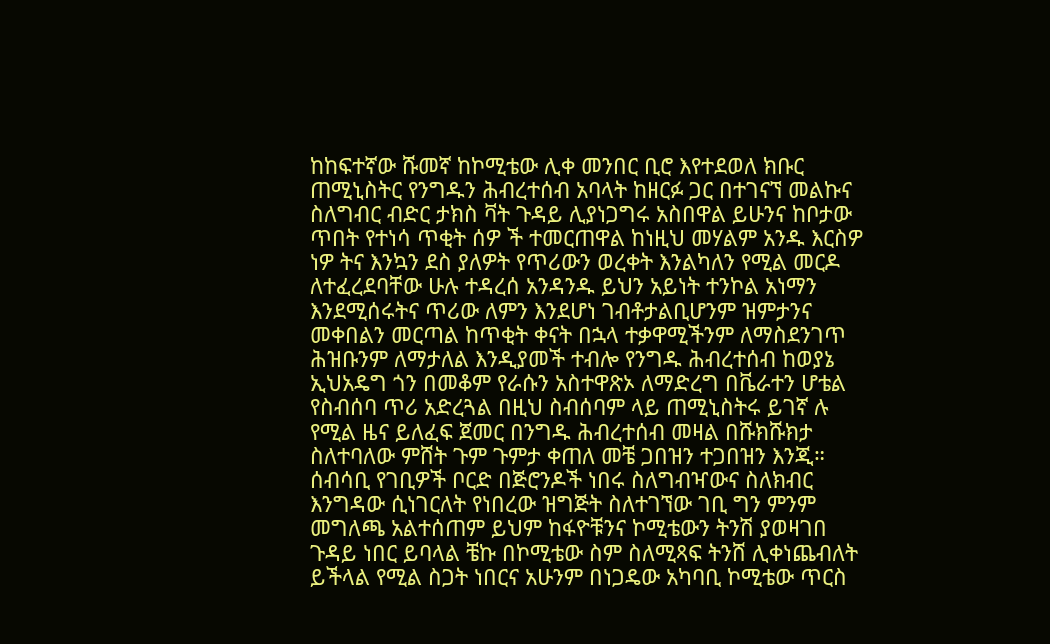ከከፍተኛው ሹመኛ ከኮሚቴው ሊቀ መንበር ቢሮ እየተደወለ ክቡር ጠሚኒስትር የንግዱን ሕብረተሰብ አባላት ከዘርፉ ጋር በተገናኘ መልኩና ስለግብር ብድር ታክስ ቫት ጉዳይ ሊያነጋግሩ አስበዋል ይሁንና ከቦታው ጥበት የተነሳ ጥቂት ሰዎ ች ተመርጠዋል ከነዚህ መሃልም አንዱ እርስዎ ነዎ ትና እንኳን ደስ ያለዎት የጥሪውን ወረቀት እንልካለን የሚል መርዶ ለተፈረደባቸው ሁሉ ተዳረሰ አንዳንዱ ይህን አይነት ተንኮል አነማን እንደሚሰሩትና ጥሪው ለምን እንደሆነ ገብቶታልቢሆንም ዝምታንና መቀበልን መርጣል ከጥቂት ቀናት በኋላ ተቃዋሚችንም ለማስደንገጥ ሕዝቡንም ለማታለል እንዲያመች ተብሎ የንግዱ ሕብረተሰብ ከወያኔ ኢህአዴግ ጎን በመቆም የራሱን አስተዋጽኦ ለማድረግ በቬራተን ሆቴል የስብሰባ ጥሪ አድረጓል በዚህ ስብሰባም ላይ ጠሚኒስትሩ ይገኛ ሉ የሚል ዜና ይለፈፍ ጀመር በንግዱ ሕብረተሰብ መዛል በሹክሹክታ ስለተባለው ምሸት ጉም ጉምታ ቀጠለ መቼ ጋበዝን ተጋበዝን እንጂ። ሰብሳቢ የገቢዎች ቦርድ በጅሮንዶች ነበሩ ስለግብዣውና ስለክብር እንግዳው ሲነገርለት የነበረው ዝግጅት ስለተገኘው ገቢ ግን ምንም መግለጫ አልተሰጠም ይህም ከፋዮቹንና ኮሚቴውን ትንሽ ያወዛገበ ጉዳይ ነበር ይባላል ቼኩ በኮሚቴው ስም ስለሚጻፍ ትንሸ ሊቀነጨብለት ይችላል የሚል ስጋት ነበርና አሁንም በነጋዴው አካባቢ ኮሚቴው ጥርስ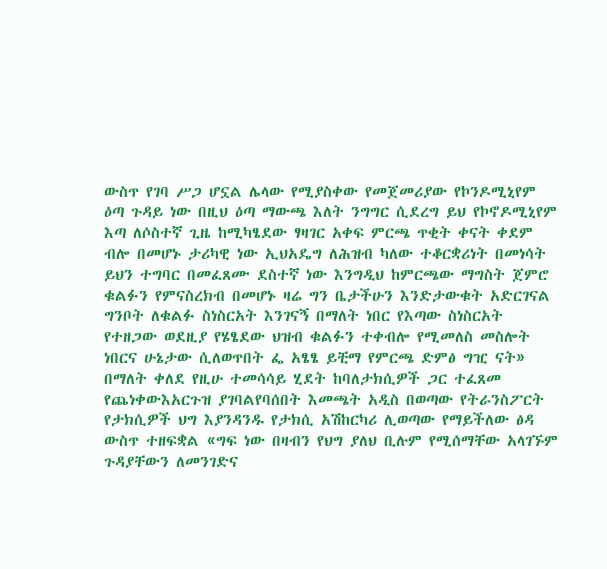ውስጥ የገባ ሥጋ ሆኗል ሌላው የሚያስቀው የመጀመሪያው የኮንዶሚኒየም ዕጣ ጉዳይ ነው በዚህ ዕጣ ማውጫ እለት ንግግር ሲደረግ ይህ የኮኖዶሚኒየም እጣ ለሶስተኛ ጊዜ ከሚካፄደው ፃዛገር አቀፍ ምርጫ ጥቂት ቀናት ቀደም ብሎ በመሆኑ ታሪካዊ ነው ኢህአዴግ ለሕዝብ ካለው ተቆርቋሪነት በመነሳት ይህን ተግባር በመፈጸሙ ደስተኛ ነው እንግዲህ ከምርጫው ማግስት ጀምሮ ቁልፉን የምናስረክብ በመሆኑ ዛሬ ግን ቤታችሁን እንድታውቁት አድርገናል ግንቦት ለቁልፉ ስነስርአት እንገናኝ በማለት ነበር የእጣው ስነስርአት የተዘጋው ወደዚያ የሄፄደው ህዝብ ቁልፉን ተቀብሎ የሚመለስ መስሎት ነበርና ሁኔታው ሲለወጥበት ፌ አፄፄ ይቺማ የምርጫ ድምፅ ግዢ ናት» በማለት ቀለደ የዚሁ ተመሳሳይ ሂደት ከባለታክሲዎች ጋር ተፈጸመ የጨነቀውእአርጉዝ ያገባልየባሰበት እመጫት አዲስ በወጣው የትራንስፖርት የታክሲዎች ህግ እያንዳንዱ የታክሲ አሽከርካሪ ሊወጣው የማይችለው ፅዳ ውስጥ ተዘፍቋል «ግፍ ነው በዛብን የህግ ያለህ ቢሉም የሚሰማቸው አላገኙም ጉዳያቸውን ለመንገድና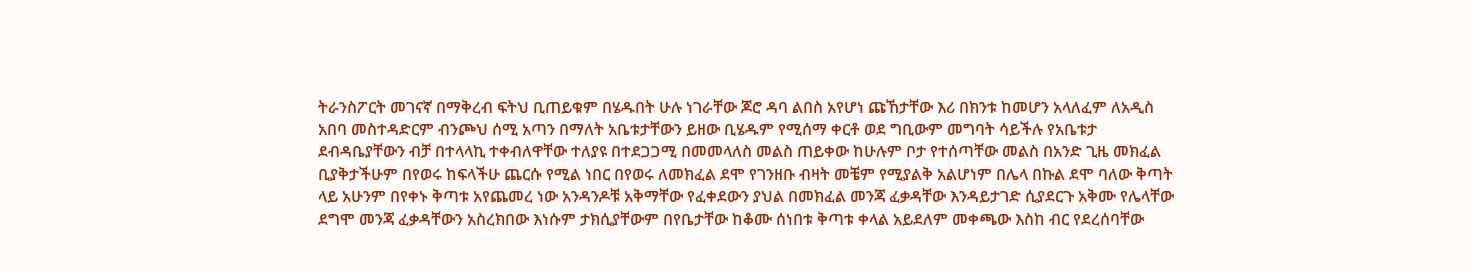ትራንስፖርት መገናኛ በማቅረብ ፍትህ ቢጠይቁም በሄዱበት ሁሉ ነገራቸው ጆሮ ዳባ ልበስ አየሆነ ጩኸታቸው እሪ በክንቱ ከመሆን አላለፈም ለአዲስ አበባ መስተዳድርም ብንጮህ ሰሚ አጣን በማለት አቤቱታቸውን ይዘው ቢሄዱም የሚሰማ ቀርቶ ወደ ግቢውም መግባት ሳይችሉ የአቤቱታ ደብዳቤያቸውን ብቻ በተላላኪ ተቀብለዋቸው ተለያዩ በተደጋጋሚ በመመላለስ መልስ ጠይቀው ከሁሉም ቦታ የተሰጣቸው መልስ በአንድ ጊዜ መክፈል ቢያቅታችሁም በየወሩ ከፍላችሁ ጨርሱ የሚል ነበር በየወሩ ለመክፈል ደሞ የገንዘቡ ብዛት መቼም የሚያልቅ አልሆነም በሌላ በኩል ደሞ ባለው ቅጣት ላይ አሁንም በየቀኑ ቅጣቱ አየጨመረ ነው አንዳንዶቹ አቅማቸው የፈቀደውን ያህል በመክፈል መንጃ ፈቃዳቸው እንዳይታገድ ሲያደርጉ አቅሙ የሌላቸው ደግሞ መንጃ ፈቃዳቸውን አስረክበው እነሱም ታክሲያቸውም በየቤታቸው ከቆሙ ሰነበቱ ቅጣቱ ቀላል አይደለም መቀጫው እስከ ብር የደረሰባቸው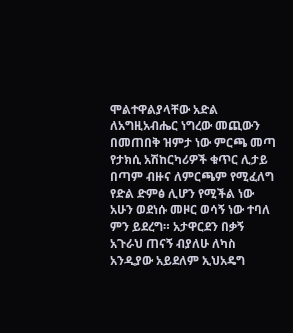ሞልተዋልያላቸው አድል ለአግዚአብሔር ነግረው መጪውን በመጠበቅ ዝምታ ነው ምርጫ መጣ የታክሲ አሽከርካሪዎች ቁጥር ሊታይ በጣም ብዙና ለምርጫም የሚፈለግ የድል ድምፅ ሊሆን የሚችል ነው አሁን ወደነሱ መዞር ወሳኝ ነው ተባለ ምን ይደረግ። አታዋርደን በቃኝ አጉራህ ጠናኝ ብያለሁ ለካስ አንዲያው አይደለም ኢህአዴግ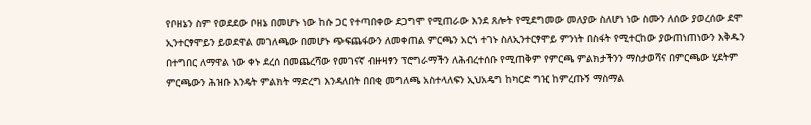የቦዘኔን ስም የወደደው ቦዘኔ በመሆኑ ነው ከሱ ጋር የተጣበቀው ደጋግሞ የሚጠራው እንደ ጸሎት የሚደግመው መለያው ስለሆነ ነው ስሙን ለሰው ያወረሰው ደሞ ኢንተርፃሞይን ይወደዋል መገለጫው በመሆኑ ጭፍጨፋውን ለመቀጠል ምርጫን አርጎ ተገኑ ስለኢንተርፃሞይ ምንነት በስፋት የሚተርከው ያውጠነጠነውን እቅዱን በተግበር ለማዋል ነው ቀኑ ደረሰ በመጨረሻው የመገናኛ ብዙዛፃን ፕሮግራማችን ለሕብረተሰቡ የሚጠቅም የምርጫ ምልክታችንን ማስታወሻና በምርጫው ሂደትም ምርጫውን ሕዝቡ እንዴት ምልክት ማድረግ እንዳለበት በበቂ መግለጫ አስተላለፍን ኢህአዴግ ከካርድ ግዢ ከምረጡኝ ማስማል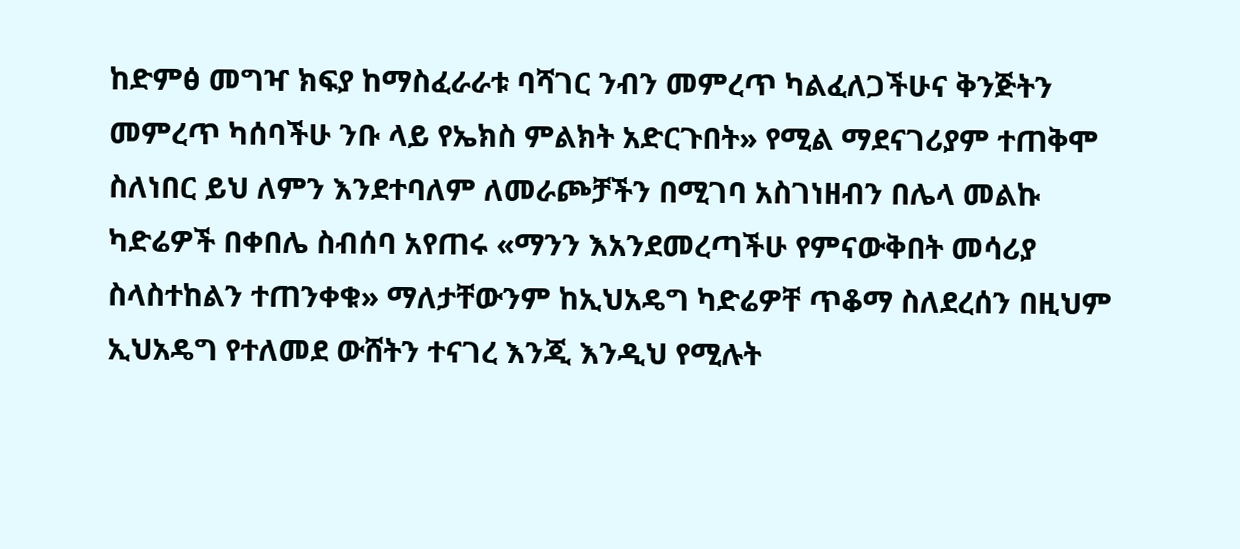ከድምፅ መግዣ ክፍያ ከማስፈራራቱ ባሻገር ንብን መምረጥ ካልፈለጋችሁና ቅንጅትን መምረጥ ካሰባችሁ ንቡ ላይ የኤክስ ምልክት አድርጉበት» የሚል ማደናገሪያም ተጠቅሞ ስለነበር ይህ ለምን እንደተባለም ለመራጮቻችን በሚገባ አስገነዘብን በሌላ መልኩ ካድሬዎች በቀበሌ ስብሰባ አየጠሩ «ማንን እአንደመረጣችሁ የምናውቅበት መሳሪያ ስላስተከልን ተጠንቀቁ» ማለታቸውንም ከኢህአዴግ ካድሬዎቸ ጥቆማ ስለደረሰን በዚህም ኢህአዴግ የተለመደ ውሸትን ተናገረ እንጂ እንዲህ የሚሉት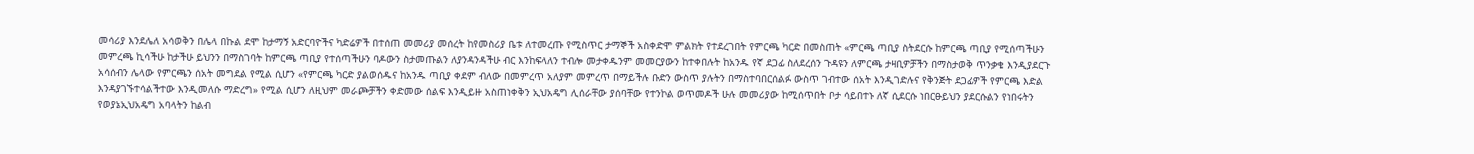መሳሪያ እንደሌለ አሳወቅን በሌላ በኩል ደሞ ከታማኝ አድርባዮችና ካድሬዎች በተሰጠ መመሪያ መሰረት ከየመስሪያ ቤቱ ለተመረጡ የሚስጥር ታማኞች አስቀድሞ ምልክት የተደረገበት የምርጫ ካርድ በመስጠት «ምርጫ ጣቢያ ስትደርሱ ከምርጫ ጣቢያ የሚሰጣችሁን መምረጫ ኪሳችሁ ከታችሁ ይህንን በማስገባት ከምርጫ ጣቢያ የተሰጣችሁን ባዶውን ስታመጡልን ለያንዳንዳችሁ ብር እንከፍላለን ተብሎ መታቀዱንም መመርያውን ከተቀበሉት ከአንዱ የኛ ደጋፊ ስለደረሰን ጉዳዩን ለምርጫ ታዛቢዎቻችን በማስታወቅ ጥንቃቄ እንዲያደርጉ አሳሰብን ሌላው የምርጫን ሰአት መግደል የሚል ሲሆን «የምርጫ ካርድ ያልወሰዱና ከአንዱ ጣቢያ ቀደም ብለው በመምረጥ አለያም መምረጥ በማይችሉ ቡድን ውስጥ ያሉትን በማስተባበርሰልፉ ውስጥ ገብተው ሰአት እንዲገድሉና የቅንጅት ደጋፊዎች የምርጫ እድል እንዳያገኙተሳልችተው እንዲመለሱ ማድረግ» የሚል ሲሆን ለዚህም መራጮቻችን ቀድመው ሰልፍ እንዲይዙ አስጠነቀቅን ኢህአዴግ ሊሰራቸው ያሰባቸው የተንኮል ወጥመዶች ሁሉ መመሪያው ከሚሰጥበት ቦታ ሳይበተኑ ለኛ ሲደርሱ ነበርፁይህን ያደርሱልን የነበሩትን የወያኔኢህአዴግ አባላትን ከልብ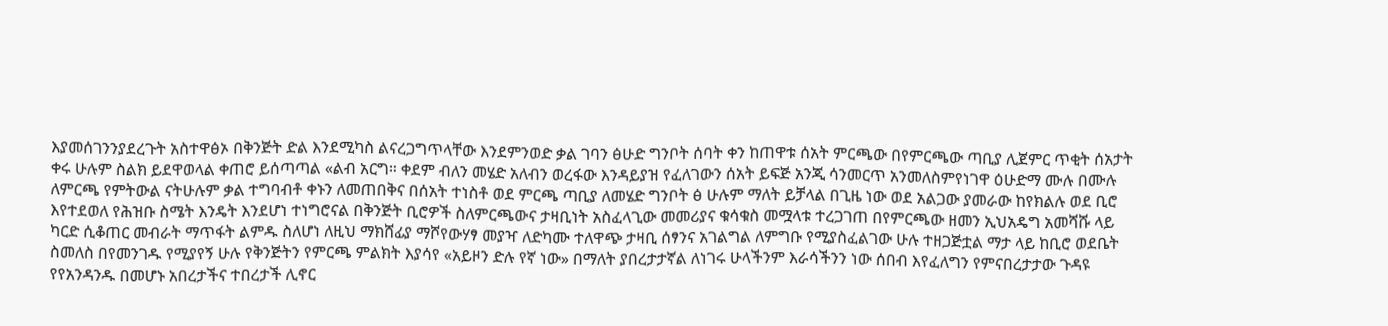እያመሰገንንያደረጉት አስተዋፅኦ በቅንጅት ድል እንደሚካስ ልናረጋግጥላቸው እንደምንወድ ቃል ገባን ፅሁድ ግንቦት ሰባት ቀን ከጠዋቱ ሰአት ምርጫው በየምርጫው ጣቢያ ሊጀምር ጥቂት ሰአታት ቀሩ ሁሉም ስልክ ይደዋወላል ቀጠሮ ይሰጣጣል «ልብ አርግ። ቀደም ብለን መሄድ አለብን ወረፋው እንዳይያዝ የፈለገውን ሰአት ይፍጅ አንጂ ሳንመርጥ አንመለስምየነገዋ ዕሁድማ ሙሉ በሙሉ ለምርጫ የምትውል ናትሁሉም ቃል ተግባብቶ ቀኑን ለመጠበቅና በሰአት ተነስቶ ወደ ምርጫ ጣቢያ ለመሄድ ግንቦት ፅ ሁሉም ማለት ይቻላል በጊዜ ነው ወደ አልጋው ያመራው ከየክልሉ ወደ ቢሮ እየተደወለ የሕዝቡ ስሜት እንዴት እንደሆነ ተነግሮናል በቅንጅት ቢሮዎች ስለምርጫውና ታዛቢነት አስፈላጊው መመሪያና ቁሳቁስ መሟላቱ ተረጋገጠ በየምርጫው ዘመን ኢህአዴግ አመሻሹ ላይ ካርድ ሲቆጠር መብራት ማጥፋት ልምዱ ስለሆነ ለዚህ ማክሸፊያ ማሾየውሃፃ መያዣ ለድካሙ ተለዋጭ ታዛቢ ሰፃንና አገልግል ለምግቡ የሚያስፈልገው ሁሉ ተዘጋጅቷል ማታ ላይ ከቢሮ ወደቤት ስመለስ በየመንገዱ የሚያየኝ ሁሉ የቅንጅትን የምርጫ ምልክት እያሳየ «አይዞን ድሉ የኛ ነው» በማለት ያበረታታኛል ለነገሩ ሁላችንም እራሳችንን ነው ሰበብ እየፈለግን የምናበረታታው ጉዳዩ የየአንዳንዱ በመሆኑ አበረታችና ተበረታች ሊኖር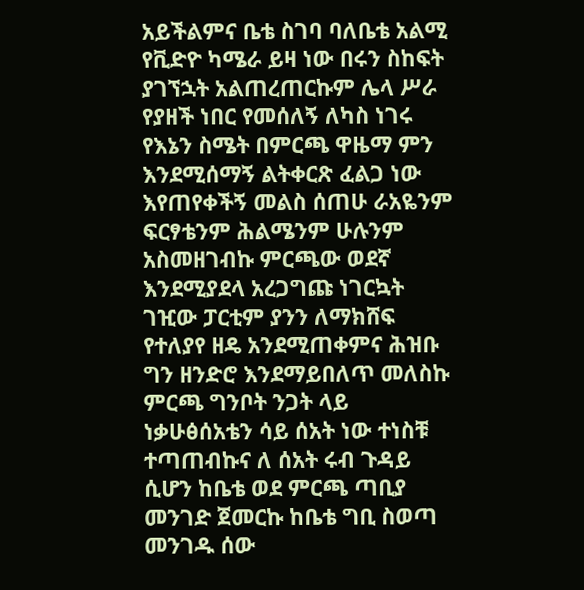አይችልምና ቤቴ ስገባ ባለቤቴ አልሚ የቪድዮ ካሜራ ይዛ ነው በሩን ስከፍት ያገኘኋት አልጠረጠርኩም ሌላ ሥራ የያዘች ነበር የመሰለኝ ለካስ ነገሩ የእኔን ስሜት በምርጫ ዋዜማ ምን እንደሚሰማኝ ልትቀርጽ ፈልጋ ነው እየጠየቀችኝ መልስ ሰጠሁ ራአዬንም ፍርፃቴንም ሕልሜንም ሁሉንም አስመዘገብኩ ምርጫው ወደኛ እንደሚያደላ አረጋግጩ ነገርኳት ገዢው ፓርቲም ያንን ለማክሸፍ የተለያየ ዘዴ አንደሚጠቀምና ሕዝቡ ግን ዘንድሮ እንደማይበለጥ መለስኩ ምርጫ ግንቦት ንጋት ላይ ነቃሁፅሰአቴን ሳይ ሰአት ነው ተነስቹ ተጣጠብኩና ለ ሰአት ሩብ ጉዳይ ሲሆን ከቤቴ ወደ ምርጫ ጣቢያ መንገድ ጀመርኩ ከቤቴ ግቢ ስወጣ መንገዱ ሰው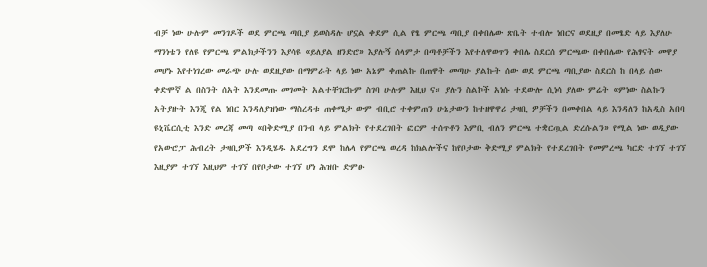ብቻ ነው ሁሉም መንገዶች ወደ ምርጫ ጣቢያ ይወስዳሉ ሆኗል ቀደም ሲል የፄ ምርጫ ጣቢያ በቀበሌው ጽቤት ተብሎ ነበርና ወደዚያ በመፄድ ላይ እያለሁ ማንነቴን የለዩ የምርጫ ምልክታችንን እያሳዩ «ይለያል ዘንድሮ» እያሉኝ ሰላምታ በጣቶቻችን እየተለዋወጥን ቀበሌ ስደርሰ ምርጫው በቀበሌው የሕፃናት መዋያ መሆኑ እየተነገረው መራጭ ሁሉ ወደዚያው በማምራት ላይ ነው አኔም ቀጠልኩ በጠዋት መጣሁ ያልኩት ሰው ወደ ምርጫ ጣቢያው ስደርስ ከ በላይ ሰው ቀድሞኛ ል በስንት ሰአት እንደመጡ መገመት አልተቸገርኩም ስገባ ሁሉም እዚህ ና። ያሉን ስልኮች አነሱ ተደውሎ ሲነሳ ያለው ምሬት «ምነው ስልኩን አትያዙት እንጂ የል ነበር እንዳለያዝነው ማስረዳቱ ጠቀሜታ ውም ብቢሮ ተቀምጠን ሁኔታውን ከተዘዋዋሪ ታዛቢ ዎቻችን በመቀበል ላይ እንዳለን ከአዲስ አበባ ዩኒቬርሲቲ እንድ መረጃ መጣ «በቅድሚያ በንብ ላይ ምልክት የተደረገበት ፎርም ተሰጥቶን እምቢ ብለን ምርጫ ተቋርጧል ድረሱልን» የሚል ነው ወዲያው የአውሮፓ ሕብረት ታዛቢዎች እንዲሄዱ አደረግን ደሞ ከሌላ የምርጫ ወረዳ ከክልሎችና ከየቦታው ቅድሚያ ምልክት የተደረገበት የመምረጫ ካርድ ተገኘ ተገኘ እዚያም ተገኘ እዚህም ተገኘ በየቦታው ተገኘ ሆነ ሕዝቡ ድምፁ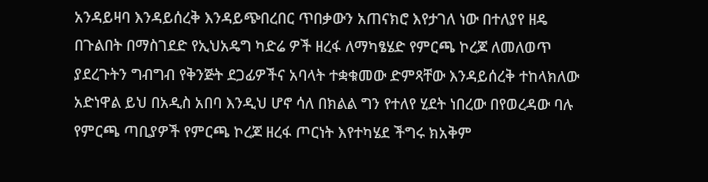አንዳይዛባ እንዳይሰረቅ እንዳይጭበረበር ጥበቃውን አጠናክሮ እየታገለ ነው በተለያየ ዘዴ በጉልበት በማስገደድ የኢህአዴግ ካድሬ ዎች ዘረፋ ለማካፄሄድ የምርጫ ኮረጆ ለመለወጥ ያደረጉትን ግብግብ የቅንጅት ደጋፊዎችና አባላት ተቋቁመው ድምጻቸው እንዳይሰረቅ ተከላክለው አድነዋል ይህ በአዲስ አበባ እንዲህ ሆኖ ሳለ በክልል ግን የተለየ ሂደት ነበረው በየወረዳው ባሉ የምርጫ ጣቢያዎች የምርጫ ኮረጆ ዘረፋ ጦርነት እየተካሄደ ችግሩ ክአቅም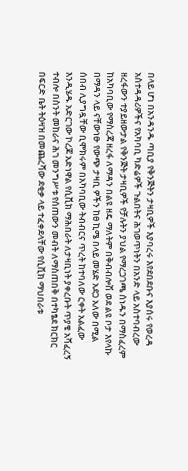በላይ ሆነ በአንዳንዱ ጣቢያ የቅንጅትን ታዛቢዎች እያባረሩ እየደበደቡና እያሰሩ የወረዳ አስተዳዳሪዎችና የአካባቢ ካድሬዎች ጉልበትና ሕገወጥነትን በአንድ ላይ አስተባብረው ዘረፋውን ተያይዘውታል የቅንጅት ታዛቢዎች የቻሉትን ያህል የማረጋገጫ ሰነዱን በማስፈረም ከአካባቢው የማስረጃ ዘረፋ ለማዳን በልዩ ዘዴ ማለትም በቅብብሎሽ ወደ ልዩ ቦታ እየላኩ በማዳን ላይ ናቸውነፁ የውጭ ታዛቢ ዎችን ከፀ ኪሜ በላይ መሄድ አደጋ አለው በሚል ሰበብ ሊያግዷቸው ቢሞክሩም በአካባቢው ትብብርና ጥረት ከተባለው ርቀት አልፈው እንዲሄዱ አድርገው ኮረጆ አድነዋል የሲቪክ ማሕበራት ለታዛቢነት ያቀረቡት ጥያቄ አሻፈረኝ ተብሎ በስንት መከራና ሕገ መንግሥቱ የሰጠውን መብት ለማስጠበቅ በተካፄደ ክርክር በፍርድ ቤት ትዕዛዝ በመጨረሻው ደቂቃ ላይ ተፈቀደላቸው የሲቪክ ማህበራቱ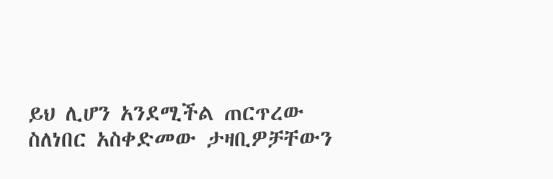ይህ ሊሆን አንደሚችል ጠርጥረው ስለነበር አስቀድመው ታዛቢዎቻቸውን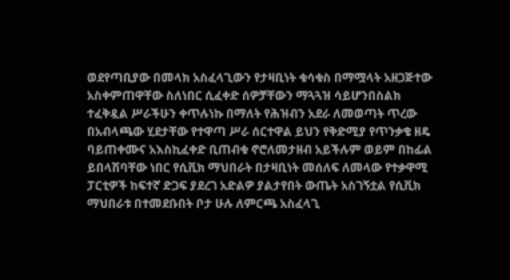ወደየጣቢያው በመላክ አስፈላጊውን የታዛቢነት ቁሳቁስ በማሟላት አዘጋጅተው አስቀምጠዋቸው ስለነበር ሲፈቀድ ሰዎቻቸውን ማጓጓዝ ሳይሆንበስልክ ተፈቅዷል ሥራችሁን ቀጥሉነኩ በማለት የሕዝብን አደራ ለመወጣት ጥረው በአብላጫው ሂደታቸው የተዋጣ ሥራ ሰርተዋል ይህን የቅድሚያ የጥንቃቄ ዘዴ ባይጠቀሙና አእስኪፈቀድ ቢጠብቁ ኖሮለመታዘብ አይችሉም ወይም በከፊል ይበላሽባቸው ነበር የሲቪክ ማህበራት በታዛቢነት መሰለፍ ለመላው የተቃዋሚ ፓርቲዎች ከፍተኛ ድጋፍ ያደረገ አድልዎ ያልታየበት ውጤት አስገኝቷል የሲቪክ ማህበራቱ በተመደቡበት ቦታ ሁሉ ለምርጫ አስፈላጊ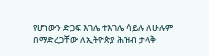የሆነውን ድጋፍ እገሌ ተእገሌ ሳይሉ ለሁሉም በማድረጋቸው ለኢትዮጵያ ሕዝብ ታላቅ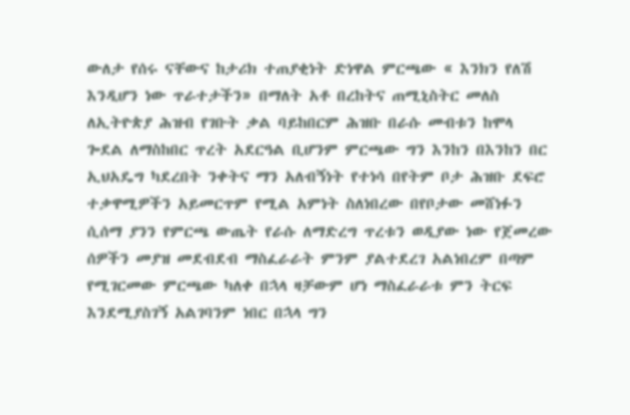ውለታ የሰሩ ናቸውና ከታሪክ ተጠያቂነት ድነዋል ምርጫው « እንክን የለሽ እንዲሆን ነው ጥራተታችን» በማለት አቶ በረከትና ጠሚኒስትር መለስ ለኢትዮጵያ ሕዝብ የገቡት ቃል ባይከበርም ሕዝቡ በራሱ መብቱን ከሞላ ጐደል ለማስከበር ጥረት አደርዓል ቢሆንም ምርጫው ግን እንከን በእንከን በር ኢህአዴግ ካደረበት ንቀትና ማን አለብኝነት የተነሳ በየትም ቦታ ሕዝቡ ደፍሮ ተቃዋሚዎችን አይመርጥም የሚል አምነት ስለነበረው በየቦታው መሸነፉን ሲሰማ ያንን የምርጫ ውጤት የራሱ ለማድረግ ጥረቱን ወዲያው ነው የጀመረው ሰዎችን መያዝ መደብደብ ማስፈራራት ምንም ያልተደረገ አልነበረም በጣም የሚገርመው ምርጫው ካለቀ በኋላ ዛቻውም ሆነ ማስፈራራቱ ምን ትርፍ እንደሚያስገኝ አልገባንም ነበር በኋላ ግን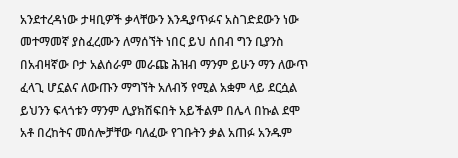አንደተረዳነው ታዛቢዎች ቃላቸውን እንዲያጥፉና አስገድደውን ነው መተማመኛ ያስፈረሙን ለማሰኘት ነበር ይህ ሰበብ ግን ቢያንስ በአብዛኛው ቦታ አልሰራም መራጩ ሕዝብ ማንም ይሁን ማን ለውጥ ፈላጊ ሆኗልና ለውጡን ማግኘት አለብኝ የሚል አቋም ላይ ደርሷል ይህንን ፍላጎቱን ማንም ሊያክሽፍበት አይችልም በሌላ በኩል ደሞ አቶ በረከትና መሰሎቻቸው ባለፈው የገቡትን ቃል አጠፉ አንዱም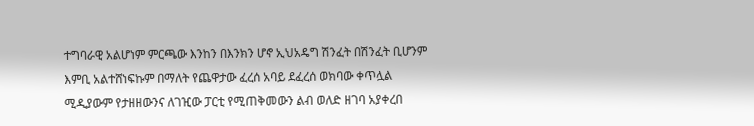ተግባራዊ አልሆነም ምርጫው እንከን በእንክን ሆኖ ኢህአዴግ ሽንፈት በሽንፈት ቢሆንም እምቢ አልተሸነፍኩም በማለት የጨዋታው ፈረሰ አባይ ደፈረሰ ወክባው ቀጥሏል ሚዲያውም የታዘዘውንና ለገዢው ፓርቲ የሚጠቅመውን ልብ ወለድ ዘገባ አያቀረበ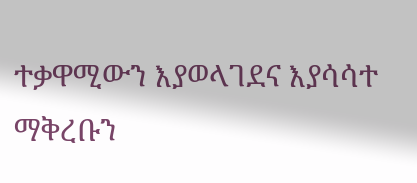ተቃዋሚውን እያወላገደና እያሳሳተ ማቅረቡን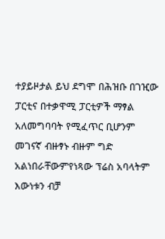ተያይዞታል ይህ ደግሞ በሕዝቡ በገዢው ፓርቲና በተቃዋሚ ፓርቲዎች ማፃል አለመግባባት የሚፈጥር ቢሆንም መገናኛ ብዙፃኑ ብዙም ግድ አልነበራቸውምየነጻው ፕሬስ አባላትም እውነቱን ብቻ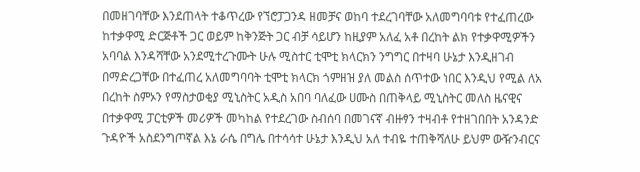በመዘገባቸው እንደጠላት ተቆጥረው የኘሮፓጋንዳ ዘመቻና ወከባ ተደረገባቸው አለመግባባቱ የተፈጠረው ከተቃዋሚ ድርጅቶች ጋር ወይም ከቅንጅት ጋር ብቻ ሳይሆን ከዚያም አለፈ አቶ በረከት ልክ የተቃዋሚዎችን አባባል እንዳሻቸው አንደሚተረጉሙት ሁሉ ሚስተር ቲሞቲ ክላርክን ንግግር በተዛባ ሁኔታ እንዲዘገብ በማድረጋቸው በተፈጠረ አለመግባባት ቲሞቲ ክላርክ ጎምዘዝ ያለ መልስ ሰጥተው ነበር እንዲህ የሚል ለአ በረከት ስምኦን የማስታወቂያ ሚኒስትር አዲስ አበባ ባለፈው ሀሙስ በጠቅላይ ሚኒስትር መለስ ዜናዊና በተቃዋሚ ፓርቲዎች መሪዎች መካከል የተደረገው ስብሰባ በመገናኛ ብዙፃን ተዛብቶ የተዘገበበት አንዳንድ ጉዳዮች አስደንግጦኛል እኔ ራሴ በግሌ በተሳሳተ ሁኔታ እንዲህ አለ ተብዬ ተጠቅሻለሁ ይህም ውዥንብርና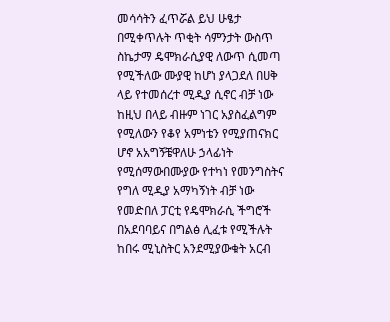መሳሳትን ፈጥሯል ይህ ሁፄታ በሚቀጥሉት ጥቂት ሳምንታት ውስጥ ስኬታማ ዴሞክራሲያዊ ለውጥ ሲመጣ የሚችለው ሙያዊ ከሆነ ያላጋደለ በሀቅ ላይ የተመሰረተ ሚዲያ ሲኖር ብቻ ነው ከዚህ በላይ ብዙም ነገር አያስፈልግም የሚለውን የቆየ አምነቴን የሚያጠናክር ሆኖ አአግኝቼዋለሁ ኃላፊነት የሚሰማውበሙያው የተካነ የመንግስትና የግለ ሚዲያ አማካኝነት ብቻ ነው የመድበለ ፓርቲ የዴሞክራሲ ችግሮች በአደባባይና በግልፅ ሊፈቱ የሚችሉት ከበሩ ሚኒስትር አንደሚያውቁት አርብ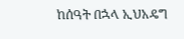ከሰዓት በኋላ ኢህአዴግ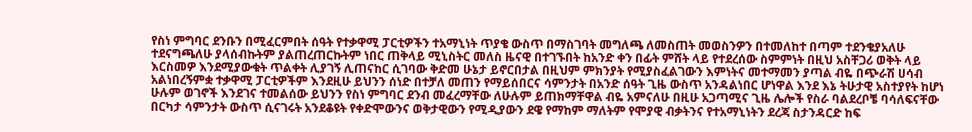የስነ ምግባር ደንቡን በሚፈርምበት ሰዓት የተቃዋሚ ፓርቲዎችን ተአማኒነት ጥያቄ ውስጥ በማስገባት መግለጫ ለመስጠት መወስንዎን በተመለከተ በጣም ተደንቄያአለሁ ተደናግጫለሁ ያላሰብኩትም ያልጠረጠርኩትም ነበር ጠቅላይ ሚኒስትር መለስ ዜናዊ በተገኙበት ከአንድ ቀን በፊት ምሸት ላይ የተደረሰው ስምምነት በዚህ አስቸጋሪ ወቅት ላይ እርስመዎ እንደሚያውቁት ጥልቀት ሊያገኝ ሊጠናከር ሲገባው ቅድመ ሁኔታ ይኖርበታል በዚህም ምክንያት የሚያስፈልገውን እምነትና መተማመን ያጣል ብዬ በጭራሽ ሀሳብ አልነበረኝምቋ ተቃዋሚ ፓርቲዎችም እንደዚሁ ይህንን ሰነድ በተቻለ መጠን የማይሰበርና ሳምንታት በአንድ ሰዓት ጊዜ ውስጥ አንዳልነበር ሆነዋል እንደ እኔ ትሁታዊ አስተያየት ከሆነ ሁሉም ወገኖች እንደገና ተመልሰው ይህንን የስነ ምግባር ደንብ መፈረማቸው ለሁሉም ይጠክማቸዋል ብዬ አምናለሁ በዚሁ አጋጣሚና ጊዜ ሌሎች የስራ ባልደረቦቼ ባሳለፍናቸው በርካታ ሳምንታት ውስጥ ሲናገሩት አንደቆዩት የቀድሞውንና ወቅታዊውን የሚዲያውን ደዌ የማከም ማለትም የሞያዊ ብቃትንና የተአማኒነትን ደረጃ ስታንዳርድ ከፍ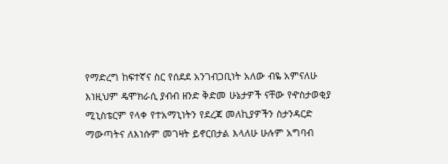የማድረግ ከፍተኛና ስር የሰደደ አንገብጋቢነት አለው ብዬ አምናለሁ እነዚህም ዴሞክራሲ ያብብ ዘንድ ቅድመ ሁኔታዎች ናቸው የዯስታወቂያ ሚኒስቴርም የላቀ የተአማኒነትን የደረጃ መለኪያዎችን ስታንዳርድ ማውጣትና ለእነሱም መገዛት ይኖርበታል እላለሁ ሁሉም አግባብ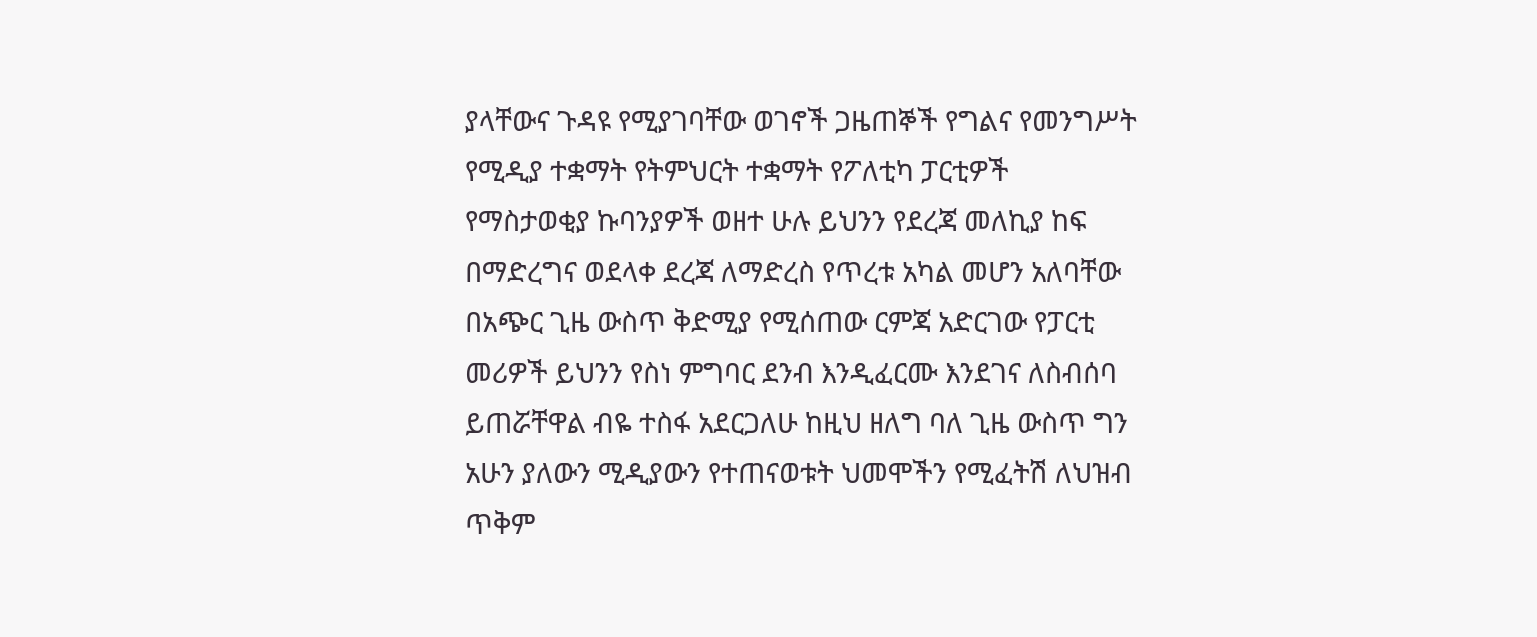ያላቸውና ጉዳዩ የሚያገባቸው ወገኖች ጋዜጠኞች የግልና የመንግሥት የሚዲያ ተቋማት የትምህርት ተቋማት የፖለቲካ ፓርቲዎች የማስታወቂያ ኩባንያዎች ወዘተ ሁሉ ይህንን የደረጃ መለኪያ ከፍ በማድረግና ወደላቀ ደረጃ ለማድረስ የጥረቱ አካል መሆን አለባቸው በአጭር ጊዜ ውስጥ ቅድሚያ የሚሰጠው ርምጃ አድርገው የፓርቲ መሪዎች ይህንን የስነ ምግባር ደንብ እንዲፈርሙ እንደገና ለስብሰባ ይጠሯቸዋል ብዬ ተስፋ አደርጋለሁ ከዚህ ዘለግ ባለ ጊዜ ውስጥ ግን አሁን ያለውን ሚዲያውን የተጠናወቱት ህመሞችን የሚፈትሽ ለህዝብ ጥቅም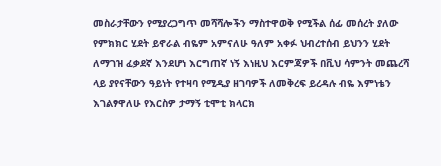መስራታቸውን የሚያረጋግጥ መሻሻሎችን ማስተዋወቅ የሚችል ሰፊ መሰረት ያለው የምክክር ሂደት ይኖራል ብዬም አምናለሁ ዓለም አቀፉ ህብረተሰብ ይህንን ሂደት ለማገዝ ፈቃደኛ እንደሆነ እርግጠኛ ነኝ እነዚህ እርምጃዎች በቪህ ሳምንት መጨረሻ ላይ ያየናቸውን ዓይነት የተዛባ የሚዲያ ዘገባዎች ለመቅረፍ ይረዳሉ ብዬ እምነቴን እገልፃዋለሁ የእርስዎ ታማኝ ቲሞቲ ክላርክ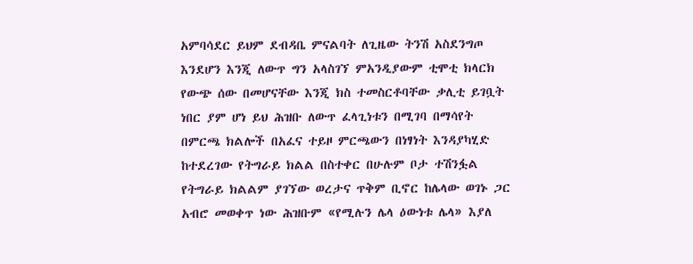አምባሳደር ይህም ደብዳቤ ምናልባት ለጊዜው ትንሽ አስደንግጦ እንደሆን እንጂ ለውጥ ግን አላስገኘ ምአንዲያውም ቲሞቲ ክላርክ የውጭ ሰው በመሆናቸው እንጂ ክስ ተመስርቶባቸው ቃሊቲ ይገቧት ነበር ያም ሆነ ይህ ሕዝቡ ለውጥ ፈላጊነቱን በሚገባ በማሳየት በምርጫ ክልሎች በአፈና ተይዞ ምርጫውን በነፃነት እንዳያካሂድ ከተደረገው የትግራይ ክልል በስተቀር በሁሉም ቦታ ተሽንፏል የትግራይ ክልልም ያገኘው ወረታና ጥቅም ቢኖር ከሌላው ወገኑ ጋር አብሮ መወቀጥ ነው ሕዝቡም «የሚሉን ሌላ ዕውነቱ ሌላ» እያለ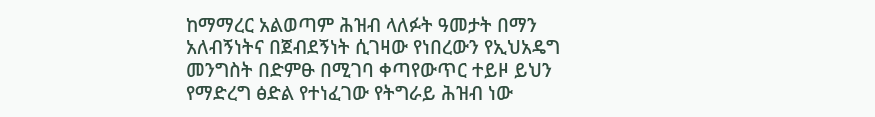ከማማረር አልወጣም ሕዝብ ላለፉት ዓመታት በማን አለብኝነትና በጀብደኝነት ሲገዛው የነበረውን የኢህአዴግ መንግስት በድምፁ በሚገባ ቀጣየውጥር ተይዞ ይህን የማድረግ ፅድል የተነፈገው የትግራይ ሕዝብ ነው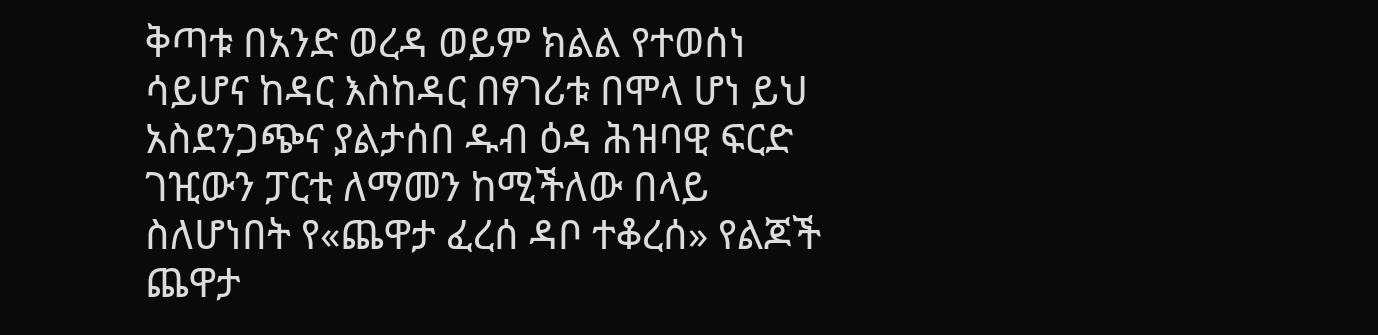ቅጣቱ በአንድ ወረዳ ወይም ክልል የተወሰነ ሳይሆና ከዳር እስከዳር በፃገሪቱ በሞላ ሆነ ይህ አስደንጋጭና ያልታሰበ ዱብ ዕዳ ሕዝባዊ ፍርድ ገዢውን ፓርቲ ለማመን ከሚችለው በላይ ስለሆነበት የ«ጨዋታ ፈረሰ ዳቦ ተቆረሰ» የልጆች ጨዋታ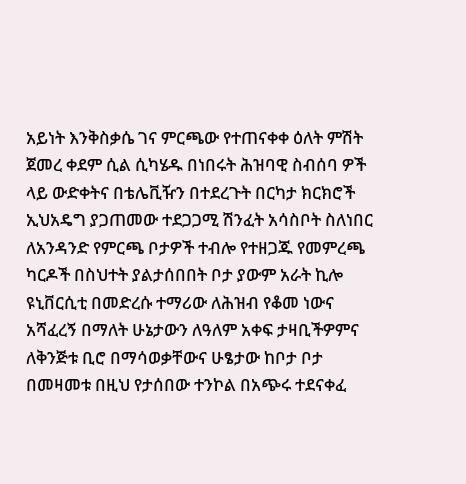አይነት እንቅስቃሴ ገና ምርጫው የተጠናቀቀ ዕለት ምሽት ጀመረ ቀደም ሲል ሲካሄዱ በነበሩት ሕዝባዊ ስብሰባ ዎች ላይ ውድቀትና በቴሌቪዥን በተደረጉት በርካታ ክርክሮች ኢህአዴግ ያጋጠመው ተደጋጋሚ ሽንፈት አሳስቦት ስለነበር ለአንዳንድ የምርጫ ቦታዎች ተብሎ የተዘጋጁ የመምረጫ ካርዶች በስህተት ያልታሰበበት ቦታ ያውም አራት ኪሎ ዩኒቨርሲቲ በመድረሱ ተማሪው ለሕዝብ የቆመ ነውና አሻፈረኝ በማለት ሁኔታውን ለዓለም አቀፍ ታዛቢችዎምና ለቅንጅቱ ቢሮ በማሳወቃቸውና ሁፄታው ከቦታ ቦታ በመዛመቱ በዚህ የታሰበው ተንኮል በአጭሩ ተደናቀፈ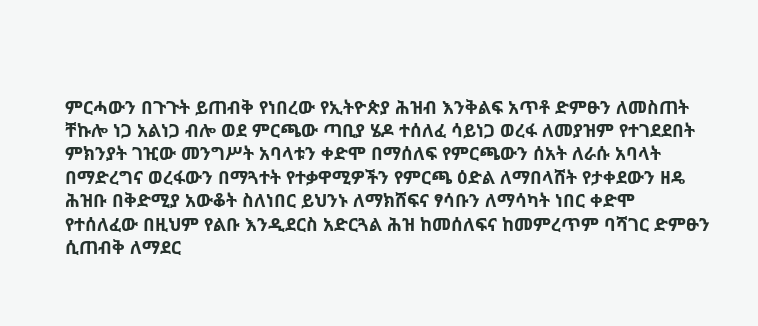ምርሓውን በጉጉት ይጠብቅ የነበረው የኢትዮጵያ ሕዝብ እንቅልፍ አጥቶ ድምፁን ለመስጠት ቸኩሎ ነጋ አልነጋ ብሎ ወደ ምርጫው ጣቢያ ሄዶ ተሰለፈ ሳይነጋ ወረፋ ለመያዝም የተገደደበት ምክንያት ገዢው መንግሥት አባላቱን ቀድሞ በማሰለፍ የምርጫውን ሰአት ለራሱ አባላት በማድረግና ወረፋውን በማጓተት የተቃዋሚዎችን የምርጫ ዕድል ለማበላሸት የታቀደውን ዘዴ ሕዝቡ በቅድሚያ አውቆት ስለነበር ይህንኑ ለማክሸፍና ፃሳቡን ለማሳካት ነበር ቀድሞ የተሰለፈው በዚህም የልቡ እንዲደርስ አድርጓል ሕዝ ከመሰለፍና ከመምረጥም ባሻገር ድምፁን ሲጠብቅ ለማደር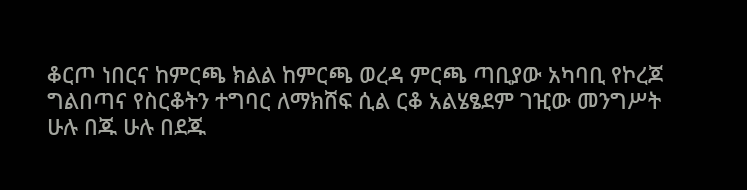ቆርጦ ነበርና ከምርጫ ክልል ከምርጫ ወረዳ ምርጫ ጣቢያው አካባቢ የኮረጆ ግልበጣና የስርቆትን ተግባር ለማክሸፍ ሲል ርቆ አልሄፄደም ገዢው መንግሥት ሁሉ በጁ ሁሉ በደጁ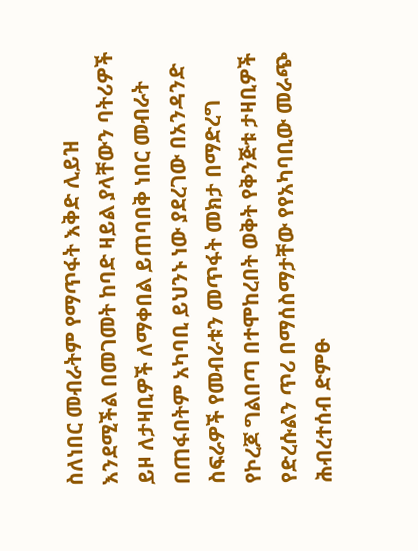ስለነበር መብራትም የማጥፋት እቅድ ሊይዝ እንደሚችል በመገመት ከባድ ዛይል ያላቸውን ባትሪዎች ይዞ ለታዛቢዎች ለማቀበል ይጠባበቅ ነበር መብራት በጠፋበትም አካባቢ ይህንኑ ነው ያደረገው በአንዳንድ ስፍራዎች የመብራቱን መጥፋት መክታ በማድረግ የኮረጆ ግልበጣ በተሞከረበት ወቅት የቅንጅቱ ታዛቢዎች የድረሱልን ጥሪ በማሰስማታቸው የየአካባቢው መራጭ ሕብረተሰብ ድምፁ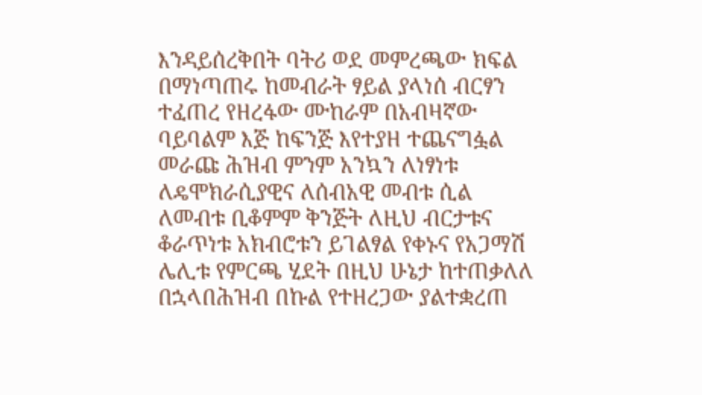እንዳይሰረቅበት ባትሪ ወደ መምረጫው ክፍል በማነጣጠሩ ከመብራት ፃይል ያላነሰ ብርፃን ተፈጠረ የዘረፋው ሙከራም በአብዛኛው ባይባልም እጅ ከፍንጅ እየተያዘ ተጨናግፏል መራጩ ሕዝብ ምንም አንኳን ለነፃነቱ ለዴሞክራሲያዊና ለሰብአዊ መብቱ ሲል ለመብቱ ቢቆምም ቅንጅት ለዚህ ብርታቱና ቆራጥነቱ አክብሮቱን ይገልፃል የቀኑና የአጋማሽ ሌሊቱ የምርጫ ሂደት በዚህ ሁኔታ ከተጠቃለለ በኋላበሕዝብ በኩል የተዘረጋው ያልተቋረጠ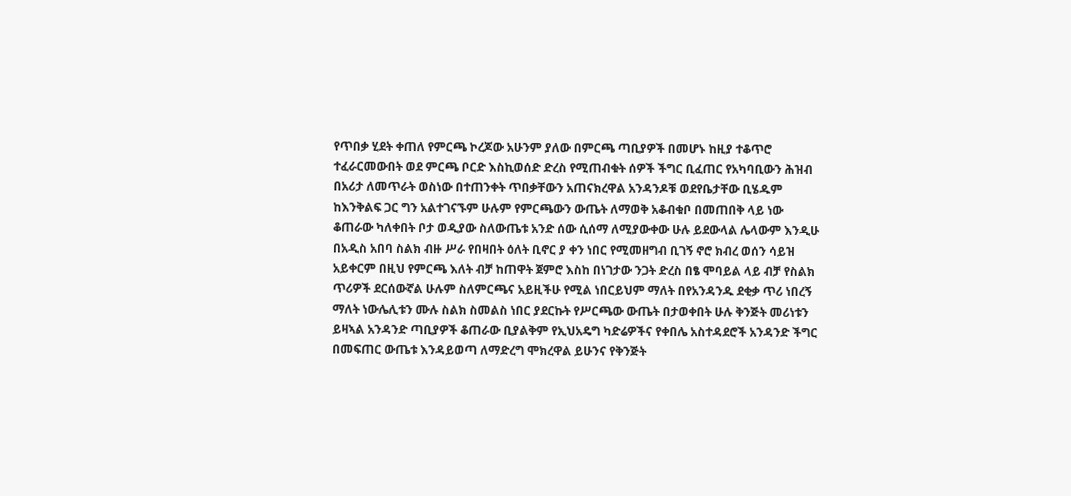የጥበቃ ሂደት ቀጠለ የምርጫ ኮረጆው አሁንም ያለው በምርጫ ጣቢያዎች በመሆኑ ከዚያ ተቆጥሮ ተፈራርመውበት ወደ ምርጫ ቦርድ እስኪወሰድ ድረስ የሚጠብቁት ሰዎች ችግር ቢፈጠር የአካባቢውን ሕዝብ በአሪታ ለመጥራት ወስነው በተጠንቀት ጥበቃቸውን አጠናክረዋል አንዳንዶቹ ወደየቤታቸው ቢሄዱም ከእንቅልፍ ጋር ግን አልተገናኙም ሁሉም የምርጫውን ውጤት ለማወቅ አቆብቁቦ በመጠበቅ ላይ ነው ቆጠራው ካለቀበት ቦታ ወዲያው ስለውጤቱ አንድ ሰው ሲሰማ ለሚያውቀው ሁሉ ይደውላል ሌላውም እንዲሁ በአዲስ አበባ ስልክ ብዙ ሥራ የበዛበት ዕለት ቢኖር ያ ቀን ነበር የሚመዘግብ ቢገኝ ኖሮ ክብረ ወሰን ሳይዝ አይቀርም በዚህ የምርጫ እለት ብቻ ከጠዋት ጀምሮ እስከ በነገታው ንጋት ድረስ በፄ ሞባይል ላይ ብቻ የስልክ ጥሪዎች ደርሰውኛል ሁሉም ስለምርጫና አይዚችሁ የሚል ነበርይህም ማለት በየአንዳንዱ ደቂቃ ጥሪ ነበረኝ ማለት ነውሌሊቱን ሙሉ ስልክ ስመልስ ነበር ያደርኩት የሥርጫው ውጤት በታወቀበት ሁሉ ቅንጅት መሪነቱን ይዛኣል አንዳንድ ጣቢያዎች ቆጠራው ቢያልቅም የኢህአዴግ ካድሬዎችና የቀበሌ አስተዳደሮች አንዳንድ ችግር በመፍጠር ውጤቱ እንዳይወጣ ለማድረግ ሞክረዋል ይሁንና የቅንጅት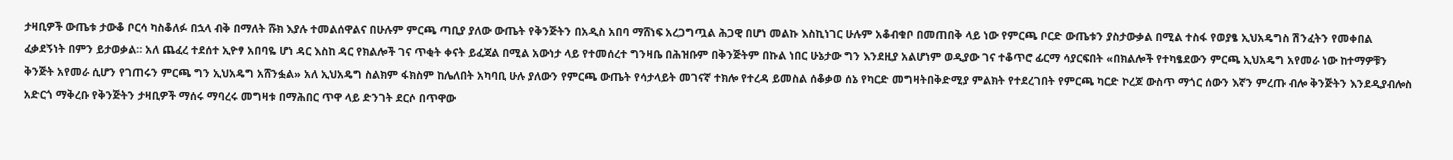ታዛቢዎች ውጤቱ ታውቆ ቦርሳ ካስቆለፉ በኋላ ብቅ በማለት ሹክ እያሉ ተመልሰዋልና በሁሉም ምርጫ ጣቢያ ያለው ውጤት የቅንጅትን በአዲስ አበባ ማሸነፍ አረጋግጧል ሕጋዊ በሆነ መልኩ እስኪነገር ሁሉም አቆብቁቦ በመጠበቅ ላይ ነው የምርጫ ቦርድ ውጤቱን ያስታውቃል በሚል ተስፋ የወያፄ ኢህአዴግስ ሽንፈትን የመቀበል ፈቃደኝነት በምን ይታወቃል። አለ ጨፈረ ተደሰተ ኢዮፃ አበባዬ ሆነ ዳር እስከ ዳር የክልሎች ገና ጥቂት ቀናት ይፈጃል በሚል አውነታ ላይ የተመሰረተ ግንዛቤ በሕዝቡም በቅንጅትም በኩል ነበር ሁኔታው ግን እንደዚያ አልሆነም ወዲያው ገና ተቆጥሮ ፊርማ ሳያርፍበት «በክልሎች የተካፄደውን ምርጫ ኢህአዴግ አየመራ ነው ከተማዎቹን ቅንጅት አየመራ ሲሆን የገጠሩን ምርጫ ግን ኢህአዴግ አሸንፏል» አለ ኢህአዴግ ስልክም ፋክስም ከሌለበት አካባቢ ሁሉ ያለውን የምርጫ ውጤት የሳታላይት መገናኛ ተክሎ የተረዳ ይመስል ሰቆቃወ ሰኔ የካርድ መግዛትበቅድሚያ ምልክት የተደረገበት የምርጫ ካርድ ኮረጆ ውስጥ ማጎር ሰውን እኛን ምረጡ ብሎ ቅንጅትን እንደዲያብሎስ አድርጎ ማቅረቡ የቅንጅትን ታዛቢዎች ማሰሩ ማባረሩ መግዛቱ በማሕበር ጥዋ ላይ ድንገት ደርሶ በጥዋው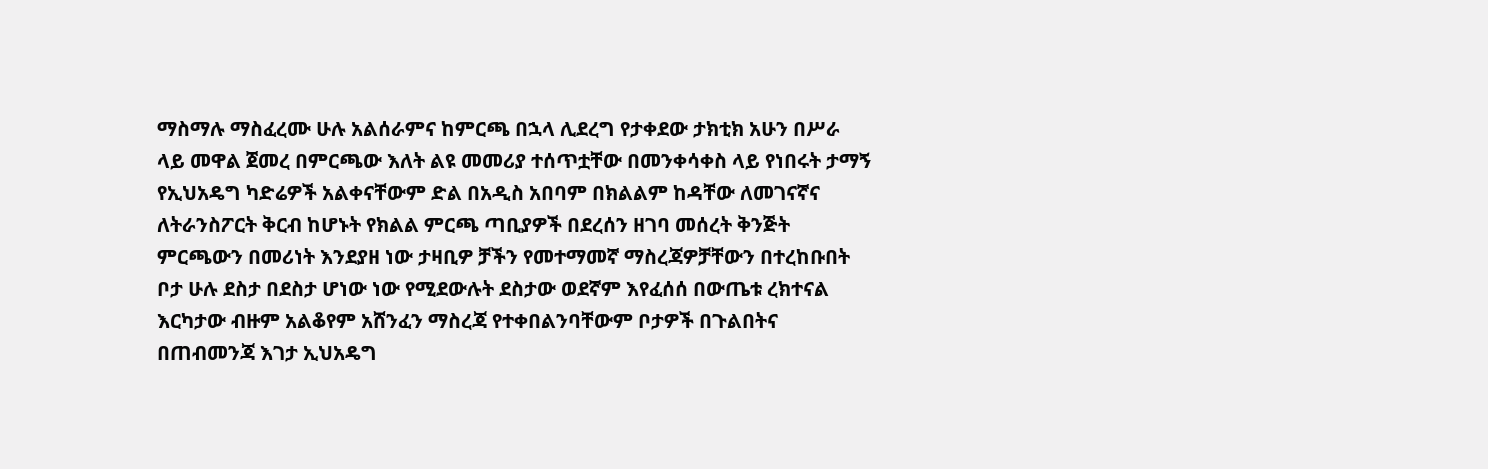ማስማሉ ማስፈረሙ ሁሉ አልሰራምና ከምርጫ በኋላ ሊደረግ የታቀደው ታክቲክ አሁን በሥራ ላይ መዋል ጀመረ በምርጫው እለት ልዩ መመሪያ ተሰጥቷቸው በመንቀሳቀስ ላይ የነበሩት ታማኝ የኢህአዴግ ካድሬዎች አልቀናቸውም ድል በአዲስ አበባም በክልልም ከዳቸው ለመገናኛና ለትራንስፖርት ቅርብ ከሆኑት የክልል ምርጫ ጣቢያዎች በደረሰን ዘገባ መሰረት ቅንጅት ምርጫውን በመሪነት እንደያዘ ነው ታዛቢዎ ቻችን የመተማመኛ ማስረጃዎቻቸውን በተረከቡበት ቦታ ሁሉ ደስታ በደስታ ሆነው ነው የሚደውሉት ደስታው ወደኛም እየፈሰሰ በውጤቱ ረክተናል እርካታው ብዙም አልቆየም አሸንፈን ማስረጃ የተቀበልንባቸውም ቦታዎች በጉልበትና በጠብመንጃ እገታ ኢህአዴግ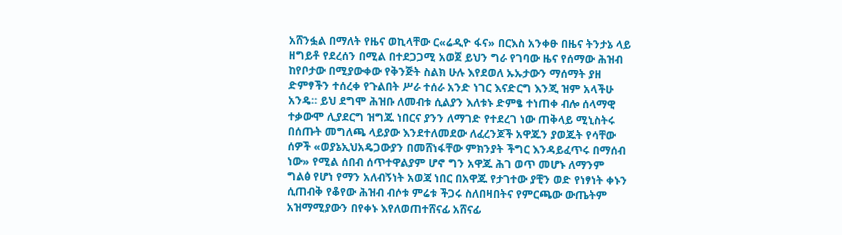አሸንፏል በማለት የዜና ወኪላቸው ር«ሬዲዮ ፋና» በርእስ አንቀፁ በዜና ትንታኔ ላይ ዘግይቶ የደረሰን በሚል በተደጋጋሚ አወጀ ይህን ግራ የገባው ዜና የሰማው ሕዝብ ከየቦታው በሚያውቀው የቅንጅት ስልክ ሁሉ እየደወለ ኡኡታውን ማሰማት ያዘ ድምፃችን ተሰረቀ የጉልበት ሥራ ተሰራ አንድ ነገር እናድርግ እንጂ ዝም አላችሁ አንዴ። ይህ ደግሞ ሕዝቡ ለመብቱ ሲልያን እለቱኑ ድምፄ ተነጠቀ ብሎ ሰላማዊ ተቃውሞ ሊያደርግ ዝግጁ ነበርና ያንን ለማገድ የተደረገ ነው ጠቅላይ ሚኒስትሩ በሰጡት መግለጫ ላይያው እንደተለመደው ለፈረንጆች አዋጁን ያወጁት የሳቸው ሰዎች «ወያኔኢህአዴጋውያን በመሸነፋቸው ምክንያት ችግር እንዳይፈጥሩ በማሰብ ነው» የሚል ሰበብ ሰጥተዋልያም ሆኖ ግን አዋጁ ሕገ ወጥ መሆኑ ለማንም ግልፅ የሆነ የማን አለብኝነት አወጃ ነበር በአዋጁ የታገተው ያቺን ወድ የነፃነት ቀኑን ሲጠብቅ የቆየው ሕዝብ ብሶቱ ምሬቱ ችጋሩ ስለበዛበትና የምርጫው ውጤትም አዝማሚያውን በየቀኑ እየለወጠተሸናፊ አሸናፊ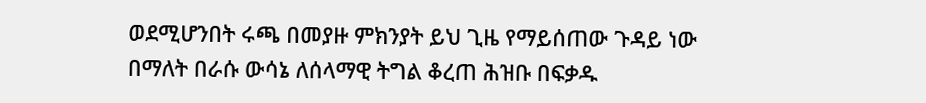ወደሚሆንበት ሩጫ በመያዙ ምክንያት ይህ ጊዜ የማይሰጠው ጉዳይ ነው በማለት በራሱ ውሳኔ ለሰላማዊ ትግል ቆረጠ ሕዝቡ በፍቃዱ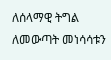ለሰላማዊ ትግል ለመውጣት መነሳሳቱን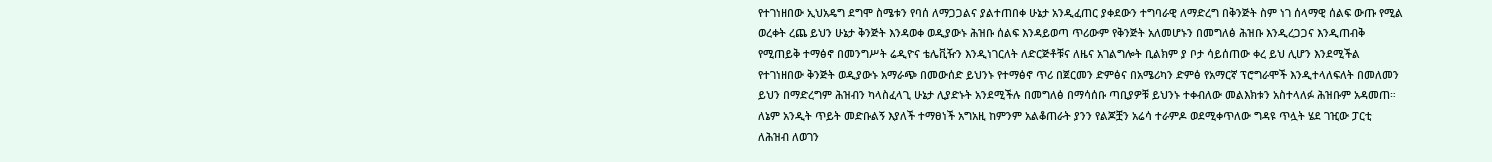የተገነዘበው ኢህአዴግ ደግሞ ስሜቱን የባሰ ለማጋጋልና ያልተጠበቀ ሁኔታ አንዲፈጠር ያቀደውን ተግባራዊ ለማድረግ በቅንጅት ስም ነገ ሰላማዊ ሰልፍ ውጡ የሚል ወረቀት ረጨ ይህን ሁኔታ ቅንጅት እንዳወቀ ወዲያውኑ ሕዝቡ ሰልፍ እንዳይወጣ ጥሪውም የቅንጅት አለመሆኑን በመግለፅ ሕዝቡ እንዲረጋጋና እንዲጠብቅ የሚጠይቅ ተማፅኖ በመንግሥት ሬዲዮና ቴሌቪዥን እንዲነገርለት ለድርጅቶቹና ለዜና አገልግሎት ቢልክም ያ ቦታ ሳይሰጠው ቀረ ይህ ሊሆን እንደሚችል የተገነዘበው ቅንጅት ወዲያውኑ አማራጭ በመውሰድ ይህንኑ የተማፅኖ ጥሪ በጀርመን ድምፅና በአሜሪካን ድምፅ የአማርኛ ፕሮግራሞች እንዲተላለፍለት በመለመን ይህን በማድረግም ሕዝብን ካላስፈላጊ ሁኔታ ሊያድኑት አንደሚችሉ በመግለፅ በማሳሰቡ ጣቢያዎቹ ይህንኑ ተቀብለው መልእክቱን አስተላለፉ ሕዝቡም አዳመጠ። ለኔም አንዲት ጥይት መድቡልኝ እያለች ተማፀነች አግአዚ ከምንም አልቆጠራት ያንን የልጆቿን አሬሳ ተራምዶ ወደሚቀጥለው ግዳዩ ጥሏት ሄደ ገዢው ፓርቲ ለሕዝብ ለወገን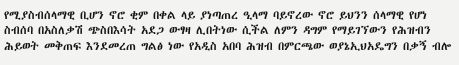የሚያስብሰላማዊ ቢሆን ኖሮ ቂም በቀል ላይ ያነጣጠረ ዒላማ ባይኖረው ኖሮ ይህንን ሰላማዊ የሆነ ስብሰባ በአስለቃሽ ጭስበእሳት አደጋ ውፃዛ ሊበትነው ሲችል ለምን ዳግም የማይገኘውን የሕዝብን ሕይወት መቅጠፍ እንደመረጠ ግልፅ ነው የአዲስ አበባ ሕዝብ በምርጫው ወያኔኢህአዴግን በቃኝ ብሎ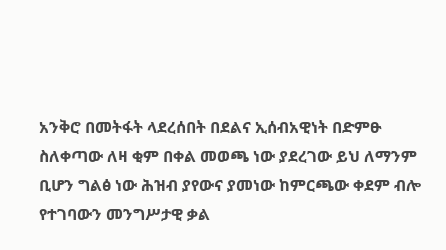አንቅሮ በመትፋት ላደረሰበት በደልና ኢሰብአዊነት በድምፁ ስለቀጣው ለዛ ቂም በቀል መወጫ ነው ያደረገው ይህ ለማንም ቢሆን ግልፅ ነው ሕዝብ ያየውና ያመነው ከምርጫው ቀደም ብሎ የተገባውን መንግሥታዊ ቃል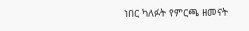ነበር ካለፉት የምርጫ ዘመናት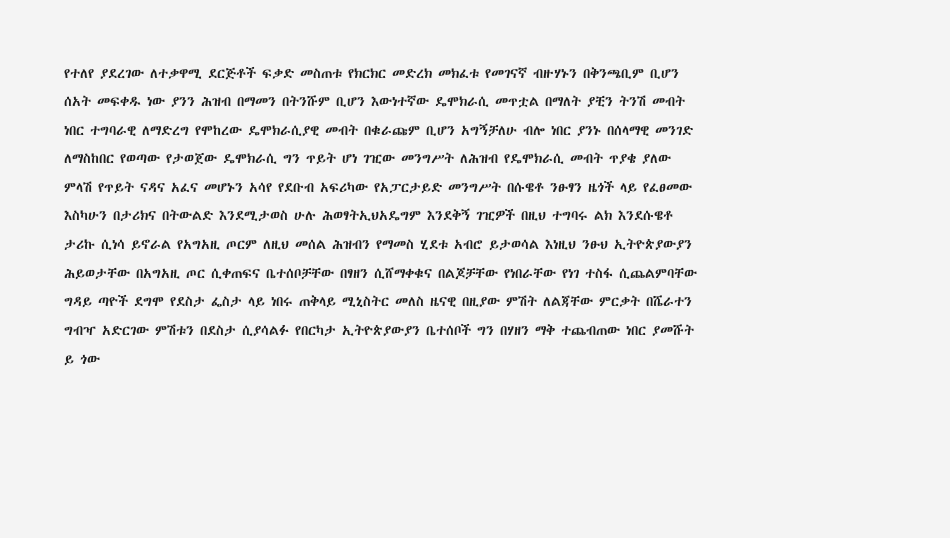የተለየ ያደረገው ለተቃዋሚ ደርጅቶች ፍቃድ መስጠቱ የክርክር መድረክ መክፈቱ የመገናኛ ብዙሃኑን በቅንጫቢም ቢሆን ሰአት መፍቀዱ ነው ያንን ሕዝብ በማመን በትንሹም ቢሆን እውነተኛው ዴሞክራሲ መጥቷል በማለት ያቺን ትንሽ መብት ነበር ተግባራዊ ለማድረግ የሞከረው ዴሞክራሲያዊ መብት በቁራጩም ቢሆን አግኝቻለሁ ብሎ ነበር ያንኑ በሰላማዊ መንገድ ለማስከበር የወጣው የታወጀው ዴሞክራሲ ግን ጥይት ሆነ ገዢው መንግሥት ለሕዝብ የዴሞክራሲ መብት ጥያቄ ያለው ምላሽ የጥይት ናዳና አፈና መሆኑን አሳየ የደቡብ አፍሪካው የአፓርታይድ መንግሥት በሱዌቶ ንፁፃን ዜጎች ላይ የፈፀመው እስካሁን በታሪክና በትውልድ እንደሚታወስ ሁሉ ሕወፃትኢህአዴግም እንደቅኝ ገዢዎች በዚህ ተግባሩ ልክ እንደሱዌቶ ታሪኩ ሲነሳ ይኖራል የአግአዚ ጦርም ለዚህ መሰል ሕዝብን የማመስ ሂደቱ አብሮ ይታወሳል እነዚህ ንፁህ ኢትዮጵያውያን ሕይወታቸው በአግአዚ ጦር ሲቀጠፍና ቤተሰቦቻቸው በፃዘን ሲሸማቀቁና በልጆቻቸው የነበራቸው የነገ ተስፋ ሲጨልምባቸው ግዳይ ጣዮች ደግሞ የደስታ ፌስታ ላይ ነበሩ ጠቅላይ ሚኒስትር መለስ ዜናዊ በዚያው ምሽት ለልጃቸው ምርቃት በሼራተን ግብዣ አድርገው ምሽቱን በደስታ ሲያሳልፉ የበርካታ ኢትዮጵያውያን ቤተሰቦች ግን በሃዘን ማቅ ተጨብጠው ነበር ያመሹት ይ ጎው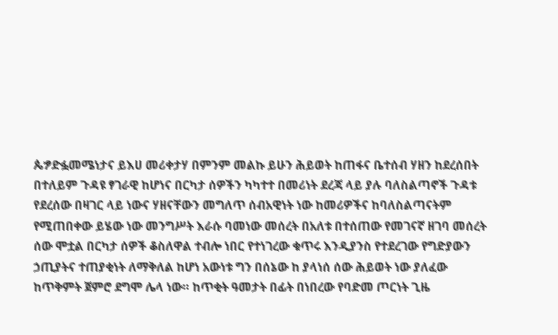ጴፇድፏመሜነታና ይእሀ መሪቀታሃ በምንም መልኩ ይሁን ሕይወት ከጠፋና ቤተሰብ ሃዘን ከደረሰበት በተለይም ጉዳዩ ፃገራዊ ከሆነና በርካታ ሰዎችን ካካተተ በመሪነት ደረጃ ላይ ያሉ ባለስልጣኖች ጉዳቱ የደረሰው በዛገር ላይ ነውና ሃዘናቸውን መግለጥ ሰብአዊነት ነው ከመሪዎችና ከባለስልጣናትም የሚጠበቀው ይሄው ነው መንግሥት እራሱ ባመነው መሰረት በአለቱ በተሰጠው የመገናኛ ዘገባ መሰረት ሰው ሞቷል በርካታ ሰዎች ቆስለዋል ተብሎ ነበር የተነገረው ቁጥሩ እንዲያንስ የተደረገው የግድያውን ኃጢያትና ተጠያቂነት ለማቅለል ከሆነ አውነቱ ግን በሰኔው ከ ያላነሰ ሰው ሕይወት ነው ያለፈው ከጥቅምት ጀምሮ ደግሞ ሌላ ነው። ከጥቂት ዓመታት በፊት በነበረው የባድመ ጦርነት ጊዜ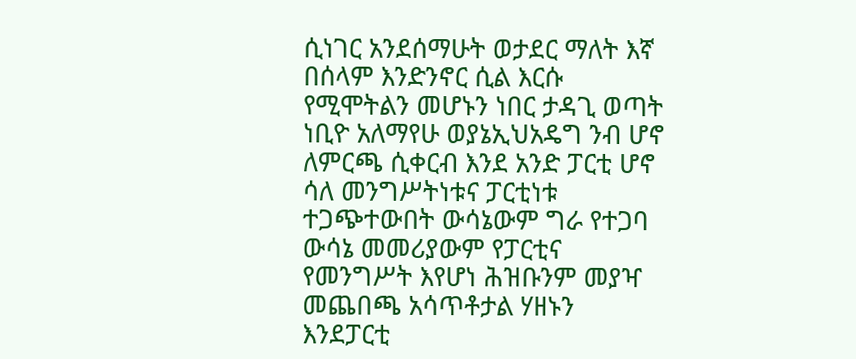ሲነገር አንደሰማሁት ወታደር ማለት እኛ በሰላም እንድንኖር ሲል እርሱ የሚሞትልን መሆኑን ነበር ታዳጊ ወጣት ነቢዮ አለማየሁ ወያኔኢህአዴግ ንብ ሆኖ ለምርጫ ሲቀርብ እንደ አንድ ፓርቲ ሆኖ ሳለ መንግሥትነቱና ፓርቲነቱ ተጋጭተውበት ውሳኔውም ግራ የተጋባ ውሳኔ መመሪያውም የፓርቲና የመንግሥት እየሆነ ሕዝቡንም መያዣ መጨበጫ አሳጥቶታል ሃዘኑን እንደፓርቲ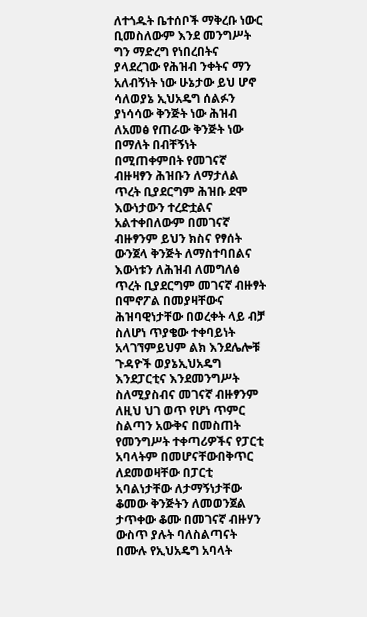ለተጎዱት ቤተሰቦች ማቅረቡ ነውር ቢመስለውም እንደ መንግሥት ግን ማድረግ የነበረበትና ያላደረገው የሕዝብ ንቀትና ማን አለብኝነት ነው ሁኔታው ይህ ሆኖ ሳለወያኔ ኢህአዴግ ሰልፉን ያነሳሳው ቅንጅት ነው ሕዝብ ለአመፅ የጠራው ቅንጅት ነው በማለት በብቸኝነት በሚጠቀምበት የመገናኛ ብዙዛፃን ሕዝቡን ለማታለል ጥረት ቢያደርግም ሕዝቡ ደሞ እውነታውን ተረድቷልና አልተቀበለውም በመገናኛ ብዙፃንም ይህን ክስና የፃሰት ውንጀላ ቅንጅት ለማስተባበልና እውነቱን ለሕዝብ ለመግለፅ ጥረት ቢያደርግም መገናኛ ብዙፃት በሞኖፖል በመያዛቸውና ሕዝባዊነታቸው በወረቀት ላይ ብቻ ስለሆነ ጥያቄው ተቀባይነት አላገኘምይህም ልክ እንደሌሎቹ ጉዳዮች ወያኔኢህአዴግ እንደፓርቲና እንደመንግሥት ስለሚያስብና መገናኛ ብዙፃንም ለዚህ ህገ ወጥ የሆነ ጥምር ስልጣን አውቅና በመስጠት የመንግሥት ተቀጣሪዎችና የፓርቲ አባላትም በመሆናቸውበቅጥር ለደመወዛቸው በፓርቲ አባልነታቸው ለታማኝነታቸው ቆመው ቅንጅትን ለመወንጀል ታጥቀው ቆሙ በመገናኛ ብዙሃን ውስጥ ያሉት ባለስልጣናት በሙሉ የኢህአዴግ አባላት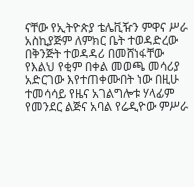ናቸው የኢትዮጵያ ቴሌቪዥን ምዋና ሥራ አስኪያጅም ለምክር ቤት ተወዳድረው በቅንጅት ተወዳዳሪ በመሸነፋቸው የእልህ የቂም በቀል መወጫ መሳሪያ አድርገው እየተጠቀሙበት ነው በዚሁ ተመሳሳይ የዜና አገልግሎቱ ሃላፊም የመንደር ልጅና አባል የሬዲዮው ምሥራ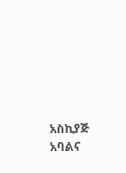አስኪያጅ አባልና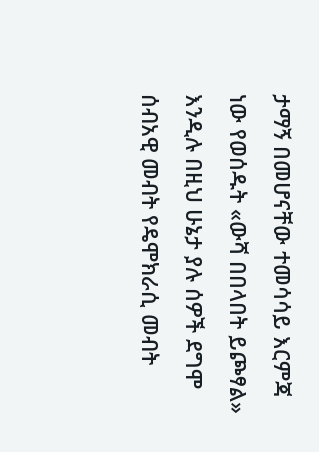ታማኝ በመሆናቸው ተመሳሳይ እርምጃ ነው የወሰዱት «ውሻ በበላበት ይጮፃል» እንዲሉ በዚህ ሁኔታ ያሉ ሰዎች ደግሞ ሰብአዊ መብት የዴሞክራሲ መብት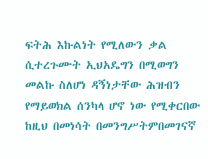ፍትሕ እኩልነት የሚለውን ቃል ሲተረጉሙት ኢህአዴግን በሚወግን መልኩ ስለሆነ ዳኝነታቸው ሕዝብን የማይወክል ሰንካላ ሆኖ ነው የሚቀርበው ከዚህ በመነሳት በመንግሥትምበመገናኛ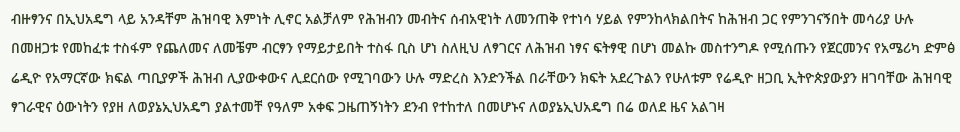ብዙፃንና በኢህአዴግ ላይ አንዳቸም ሕዝባዊ እምነት ሊኖር አልቻለም የሕዝብን መብትና ሰብአዊነት ለመንጠቅ የተነሳ ሃይል የምንከላክልበትና ከሕዝብ ጋር የምንገናኝበት መሳሪያ ሁሉ በመዘጋቱ የመከፈቱ ተስፋም የጨለመና ለመቼም ብርፃን የማይታይበት ተስፋ ቢስ ሆነ ስለዚህ ለፃገርና ለሕዝብ ነፃና ፍትፃዊ በሆነ መልኩ መስተንግዶ የሚሰጡን የጀርመንና የአሜሪካ ድምፅ ሬዲዮ የአማርኛው ክፍል ጣቢያዎች ሕዝብ ሊያውቀውና ሊደርሰው የሚገባውን ሁሉ ማድረስ እንድንችል በራቸውን ክፍት አደረጉልን የሁለቱም የሬዲዮ ዘጋቢ ኢትዮጵያውያን ዘገባቸው ሕዝባዊ ፃገራዊና ዕውነትን የያዘ ለወያኔኢህአዴግ ያልተመቸ የዓለም አቀፍ ጋዜጠኝነትን ደንብ የተከተለ በመሆኑና ለወያኔኢህአዴግ በሬ ወለደ ዜና አልገዛ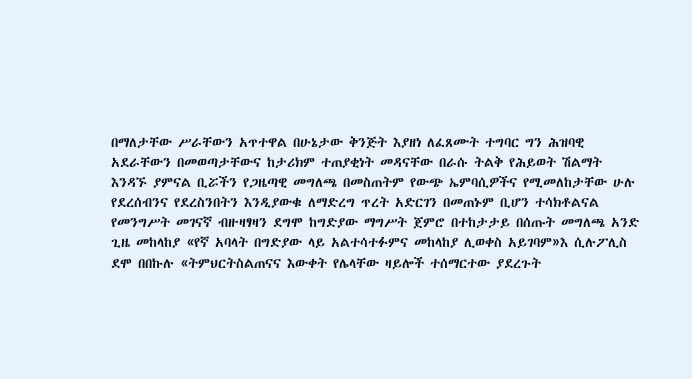በማለታቸው ሥራቸውን አጥተዋል በሁኔታው ቅንጅት እያዘነ ለፈጸሙት ተግባር ግን ሕዝባዊ አደራቸውን በመወጣታቸውና ከታሪክም ተጠያቂነት መዳናቸው በራሱ ትልቅ የሕይወት ሽልማት እንዳኙ ያምናል ቢሯችን የጋዜጣዊ መግለጫ በመስጠትም የውጭ ኤምባሲዎችና የሚመለከታቸው ሁሉ የደረሰብንና የደረስንበትን እንዲያውቁ ለማድረግ ጥረት አድርገን በመጠኑም ቢሆን ተሳክቶልናል የመንግሥት መገናኛ ብዙዛፃዛን ደግሞ ከግድያው ማግሥት ጀምሮ በተከታታይ በሰጡት መግለጫ አንድ ጊዜ መከላከያ «የኛ አባላት በግድያው ላይ አልተሳተፉምና መከላከያ ሊወቀስ አይገባም»እ ሲሉፖሊስ ደሞ በበኩሉ «ትምህርትስልጠናና እውቀት የሌላቸው ዛይሎች ተሰማርተው ያደረጉት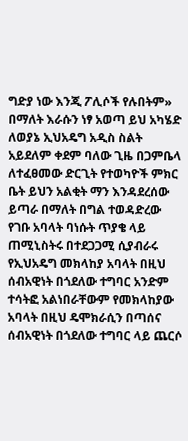ግድያ ነው እንጂ ፖሊሶች የሉበትም» በማለት እራሱን ነፃ አወጣ ይህ አካሄድ ለወያኔ ኢህአዴግ አዲስ ስልት አይደለም ቀደም ባለው ጊዜ በጋምቤላ ለተፈፀመው ድርጊት የተወካዮች ምክር ቤት ይህን አልቂት ማን እንዳደረሰው ይጣራ በማለት በግል ተወዳድረው የገቡ አባላት ባነሱት ጥያቄ ላይ ጠሚኒስትሩ በተደጋጋሚ ሲያብራሩ የኢህአዴግ መክላከያ አባላት በዚህ ሰብአዊነት በጎደለው ተግባር አንድም ተሳትፎ አልነበራቸውም የመክላከያው አባላት በዚህ ዴሞክራሲን በጣሰና ሰብአዊነት በጎደለው ተግባር ላይ ጨርሶ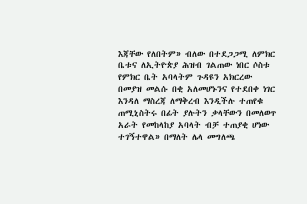እጃቸው የለበትም» ብለው በተደጋጋሚ ለምክር ቤቱና ለኢትዮጵያ ሕዝብ ገልጠው ነበር ሶስቱ የምክር ቤት አባላትም ጉዳዩን አክርረው በመያዝ መልሱ በቂ አለመሆኑንና የተደበቀ ነገር እንዳለ ማስረጃ ለማቅረብ እንዲችሉ ተጠየቁ ጠሚኒስትሩ በፊት ያሉትን ቃላቸውን በመለወጥ አራት የመከላከያ አባላት ብቻ ተጠያቂ ሆነው ተገኝተዋል» በማለት ሌላ መግለጫ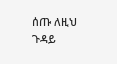ሰጡ ለዚህ ጉዳይ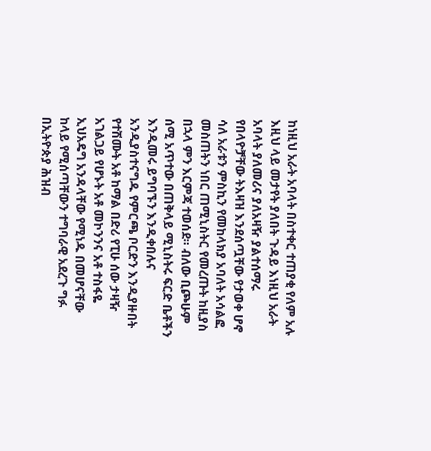ከነዚህ አራት አባላት በስተቀር ተጠያቂ የለም አሉ እዚህ ላይ መታየት ያለበት ጉዳይ እነዚህ አራት አባላት ያለመሪና ያለአዛዥ ያልተሰማሩ የበላዮቻቸው ትእዛዝ እንደሰጧቸው የታወቀ ሆኖ ሳለ አራቱን ምስኪን የመከላክያ አባለት አሳልፎ መስጠትን ነበር ጠሚኒስትር የመረጡት ከዚያስ በኋላ ምን እርምጃ ተወሰደ። ብለው ቢጮሁም ሰሚ አጥተው በጠቅላይ ሚኒስትሩ ፍርድ ቤቶችን እንዲመሩ ይግባኙን እንዲቀበሉና አንዲያስተናግዱ የምርጫ ቦርድን እንዲያዙበት የተሽሙት አቶ ከማል በድሪ የፒሁ ሰው ታዛዥ አገልጋይ የሆኑት አቶ መኮንንና አቶ ተስፋዬ ኢህአዴግ አንዳላቸው የሚነዱ በመሆናቸው ከላይ የሚሰጣቸውን ተግባራዊ አደረጉ ግፉ በኢትዮጵያ ሕዝብ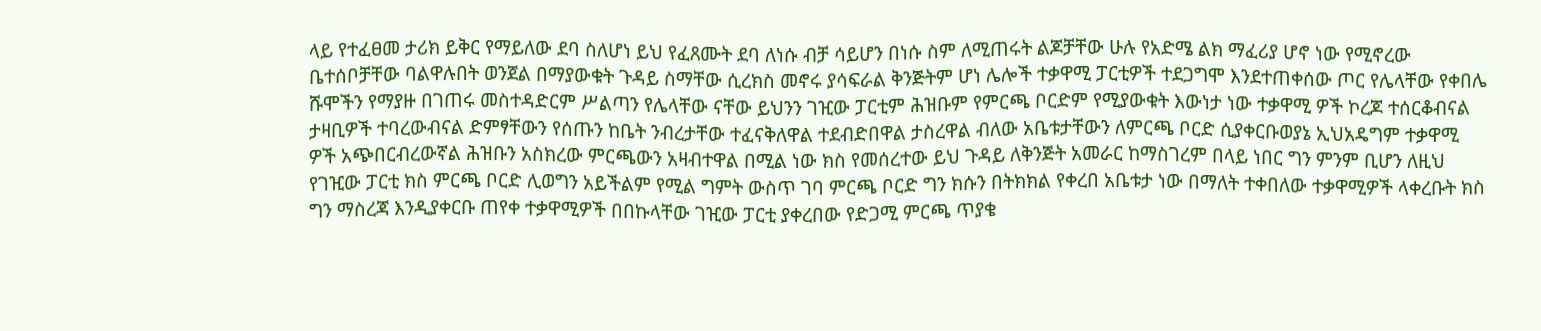ላይ የተፈፀመ ታሪክ ይቅር የማይለው ደባ ስለሆነ ይህ የፈጸሙት ደባ ለነሱ ብቻ ሳይሆን በነሱ ስም ለሚጠሩት ልጆቻቸው ሁሉ የአድሜ ልክ ማፈሪያ ሆኖ ነው የሚኖረው ቤተሰቦቻቸው ባልዋሉበት ወንጀል በማያውቁት ጉዳይ ስማቸው ሲረክስ መኖሩ ያሳፍራል ቅንጅትም ሆነ ሌሎች ተቃዋሚ ፓርቲዎች ተደጋግሞ እንደተጠቀሰው ጦር የሌላቸው የቀበሌ ሹሞችን የማያዙ በገጠሩ መስተዳድርም ሥልጣን የሌላቸው ናቸው ይህንን ገዢው ፓርቲም ሕዝቡም የምርጫ ቦርድም የሚያውቁት እውነታ ነው ተቃዋሚ ዎች ኮረጆ ተሰርቆብናል ታዛቢዎች ተባረውብናል ድምፃቸውን የሰጡን ከቤት ንብረታቸው ተፈናቅለዋል ተደብድበዋል ታስረዋል ብለው አቤቱታቸውን ለምርጫ ቦርድ ሲያቀርቡወያኔ ኢህአዴግም ተቃዋሚ ዎች አጭበርብረውኛል ሕዝቡን አስክረው ምርጫውን አዛብተዋል በሚል ነው ክስ የመሰረተው ይህ ጉዳይ ለቅንጅት አመራር ከማስገረም በላይ ነበር ግን ምንም ቢሆን ለዚህ የገዢው ፓርቲ ክስ ምርጫ ቦርድ ሊወግን አይችልም የሚል ግምት ውስጥ ገባ ምርጫ ቦርድ ግን ክሱን በትክክል የቀረበ አቤቱታ ነው በማለት ተቀበለው ተቃዋሚዎች ላቀረቡት ክስ ግን ማስረጃ እንዲያቀርቡ ጠየቀ ተቃዋሚዎች በበኩላቸው ገዢው ፓርቲ ያቀረበው የድጋሚ ምርጫ ጥያቄ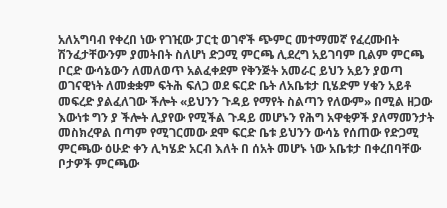አለአግባብ የቀረበ ነው የገዢው ፓርቲ ወገኖች ጭምር መተማመኛ የፈረሙበት ሽንፈታቸውንም ያመትበት ስለሆነ ድጋሚ ምርጫ ሊደረግ አይገባም ቢልም ምርጫ ቦርድ ውሳኔውን ለመለወጥ አልፈቀደም የቅንጅት አመራር ይህን አይን ያወጣ ወገናዊነት ለመቋቋም ፍትሕ ፍለጋ ወደ ፍርድ ቤት ለአቤቱታ ቢሄድም ሃቁን አይቶ መፍረድ ያልፈለገው ችሎት «ይህንን ጉዳይ የማየት ስልጣን የለውም» በሚል ዘጋው እውነቱ ግን ያ ችሎት ሊያየው የሚችል ጉዳይ መሆኑን የሕግ አዋቂዎች ያለማመንታት መስክረዋል በጣም የሚገርመው ደሞ ፍርድ ቤቱ ይህንን ውሳኔ የሰጠው የድጋሚ ምርጫው ዕሁድ ቀን ሊካሄድ አርብ እለት በ ሰአት መሆኑ ነው አቤቱታ በቀረበባቸው ቦታዎች ምርጫው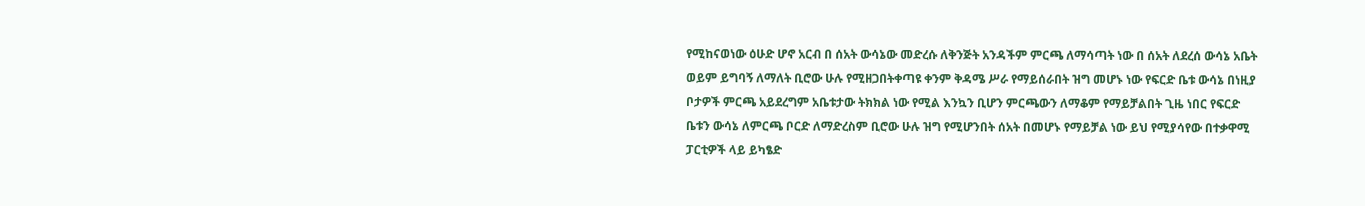የሚከናወነው ዕሁድ ሆኖ አርብ በ ሰአት ውሳኔው መድረሱ ለቅንጅት አንዳችም ምርጫ ለማሳጣት ነው በ ሰአት ለደረሰ ውሳኔ አቤት ወይም ይግባኝ ለማለት ቢሮው ሁሉ የሚዘጋበትቀጣዩ ቀንም ቅዳሜ ሥራ የማይሰራበት ዝግ መሆኑ ነው የፍርድ ቤቱ ውሳኔ በነዚያ ቦታዎች ምርጫ አይደረግም አቤቱታው ትክክል ነው የሚል እንኳን ቢሆን ምርጫውን ለማቆም የማይቻልበት ጊዜ ነበር የፍርድ ቤቱን ውሳኔ ለምርጫ ቦርድ ለማድረስም ቢሮው ሁሉ ዝግ የሚሆንበት ሰአት በመሆኑ የማይቻል ነው ይህ የሚያሳየው በተቃዋሚ ፓርቲዎች ላይ ይካፄድ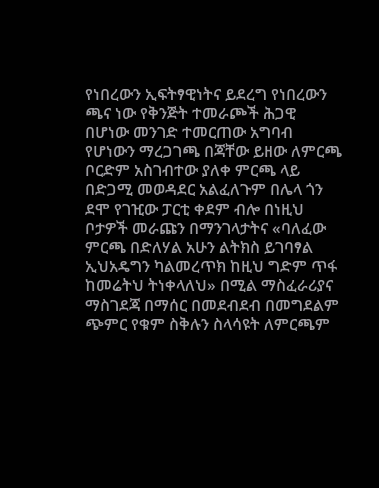የነበረውን ኢፍትፃዊነትና ይደረግ የነበረውን ጫና ነው የቅንጅት ተመራጮች ሕጋዊ በሆነው መንገድ ተመርጠው አግባብ የሆነውን ማረጋገጫ በጃቸው ይዘው ለምርጫ ቦርድም አስገብተው ያለቀ ምርጫ ላይ በድጋሚ መወዳደር አልፈለጉም በሌላ ጎን ደሞ የገዢው ፓርቲ ቀደም ብሎ በነዚህ ቦታዎች መራጩን በማንገላታትና «ባለፈው ምርጫ በድለሃል አሁን ልትክስ ይገባፃል ኢህአዴግን ካልመረጥክ ከዚህ ግድም ጥፋ ከመሬትህ ትነቀላለህ» በሚል ማስፈራሪያና ማስገደጃ በማሰር በመደብደብ በመግደልም ጭምር የቁም ስቅሉን ስላሳዩት ለምርጫም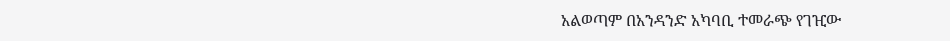አልወጣም በአንዳንድ አካባቢ ተመራጭ የገዢው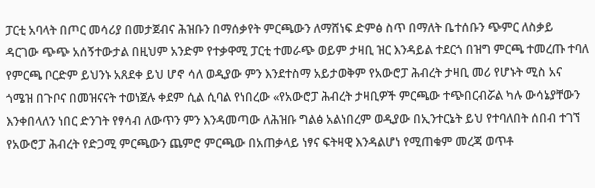ፓርቲ አባላት በጦር መሳሪያ በመታጀብና ሕዝቡን በማሰቃየት ምርጫውን ለማሸነፍ ድምፅ ስጥ በማለት ቤተሰቡን ጭምር ለስቃይ ዳርገው ጭጭ አሰኝተውታል በዚህም አንድም የተቃዋሚ ፓርቲ ተመራጭ ወይም ታዛቢ ዝር እንዳይል ተደርጎ በዝግ ምርጫ ተመረጡ ተባለ የምርጫ ቦርድም ይህንኑ አጸደቀ ይህ ሆኖ ሳለ ወዲያው ምን እንደተስማ አይታወቅም የአውሮፓ ሕብረት ታዛቢ መሪ የሆኑት ሚስ አና ጎሜዝ በጉቦና በመዝናናት ተወነጀሉ ቀደም ሲል ሲባል የነበረው «የአውሮፓ ሕብረት ታዛቢዎች ምርጫው ተጭበርብሯል ካሉ ውሳኔያቸውን እንቀበላለን ነበር ድንገት የፃሳብ ለውጥን ምን እንዳመጣው ለሕዝቡ ግልፅ አልነበረም ወዲያው በኢንተርኔት ይህ የተባለበት ሰበብ ተገኘ የአውሮፓ ሕብረት የድጋሚ ምርጫውን ጨምሮ ምርጫው በአጠቃላይ ነፃና ፍትዛዊ እንዳልሆነ የሚጠቁም መረጃ ወጥቶ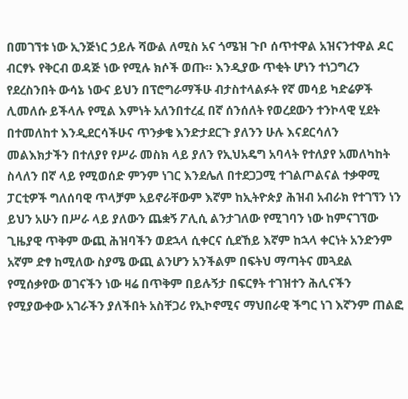በመገኘቱ ነው ኢንጅነር ኃይሉ ሻውል ለሚስ አና ጎሜዝ ጉቦ ሰጥተዋል አዝናንተዋል ዶር ብርፃኑ የቅርብ ወዳጅ ነው የሚሉ ክሶች ወጡ። እንዲያው ጥቂት ሆነን ተነጋግረን የደረስንበት ውሳኔ ነውና ይህን በፕሮግራማችሁ ብታስተላልፉት የኛ መሳይ ካድሬዎች ሊመለሱ ይችላሉ የሚል እምነት አለንበተረፈ በኛ ሰንሰለት የወረደውን ተንኮላዊ ሂደት በተመለከተ እንዲደርሳችሁና ጥንቃቄ እንድታደርጉ ያለንን ሁሉ እናደርሳለን መልእክታችን በተለያየ የሥራ መስክ ላይ ያለን የኢህአዴግ አባላት የተለያየ አመለካከት ስላለን በኛ ላይ የሚወሰድ ምንም ነገር እንደሌለ በተደጋጋሚ ተገልጦልናል ተቃዋሚ ፓርቲዎች ግለሰባዊ ጥላቻም አይኖራቸውም እኛም ከኢትዮጵያ ሕዝብ አብራክ የተገኘን ነን ይህን አሁን በሥራ ላይ ያለውን ጨቋኝ ፖሊሲ ልንታገለው የሚገባን ነው ከምናገኘው ጊዜያዊ ጥቅም ውጪ ሕዝባችን ወደኋላ ሲቀርና ሲደኸይ እኛም ከኋላ ቀርነት አንድንም አኛም ድፃ ከሚለው ስያሜ ውጪ ልንሆን አንችልም በፍትህ ማጣትና መጓደል የሚሰቃየው ወገናችን ነው ዛሬ በጥቅም በይሉኝታ በፍርፃት ተገዝተን ሕሊናችን የሚያውቀው አገራችን ያለችበት አስቸጋሪ የኢኮኖሚና ማህበራዊ ችግር ነገ እኛንም ጠልፎ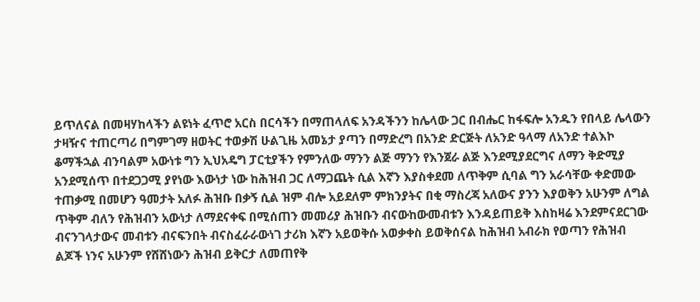ይጥለናል በመዛሃከላችን ልዩነት ፈጥሮ አርስ በርሳችን በማጠላለፍ አንዳችንን ከሌላው ጋር በብሔር ከፋፍሎ አንዱን የበላይ ሌላውን ታዛዥና ተጠርጣሪ በግምገማ ዘወትር ተወቃሽ ሁልጊዜ አመኔታ ያጣን በማድረግ በአንድ ድርጅት ለአንድ ዓላማ ለአንድ ተልእኮ ቆማችኋል ብንባልም አውነቱ ግን ኢህአዴግ ፓርቲያችን የምንለው ማንን ልጅ ማንን የእንጀራ ልጅ እንደሚያደርግና ለማን ቅድሚያ አንደሚሰጥ በተደጋጋሚ ያየነው እውነታ ነው ከሕዝብ ጋር ለማጋጨት ሲል እኛን እያስቀደመ ለጥቅም ሲባል ግን አራሳቸው ቀድመው ተጠቃሚ በመሆን ዓመታት አለፉ ሕዝቡ በቃኝ ሲል ዝም ብሎ አይደለም ምክንያትና በቂ ማስረጃ አለውና ያንን እያወቅን አሁንም ለግል ጥቅም ብለን የሕዝብን አውነታ ለማደናቀፍ በሚሰጠን መመሪያ ሕዝቡን ብናውከውመብቱን እንዳይጠይቅ እስከዛሬ እንደምናደርገው ብናንገላታውና መብቱን ብናፍንበት ብናስፈራራውነገ ታሪክ እኛን አይወቅሱ አወቃቀስ ይወቅሰናል ከሕዝብ አብራክ የወጣን የሕዝብ ልጆች ነንና አሁንም የሸሸነውን ሕዝብ ይቅርታ ለመጠየቅ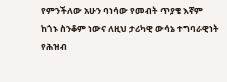የምንችለው አሁን ባነሳው የመብት ጥያቄ እኛም ከጎኑ ስንቆም ነውና ለዚህ ታሪካዊ ውሳኔ ተግባራዊነት የሕዝብ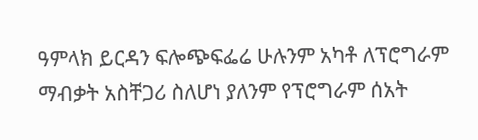ዓምላክ ይርዳን ፍሎጭፍፌሬ ሁሉንም አካቶ ለፕሮግራም ማብቃት አስቸጋሪ ስለሆነ ያለንም የፕሮግራም ሰአት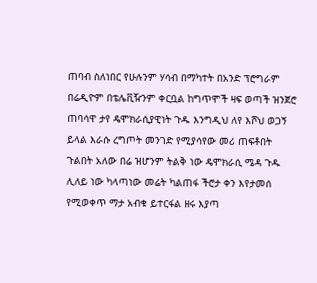ጠባብ ስለነበር የሁሉንም ሃሳብ በማካተት በአንድ ፕሮግራም በሬዲዮም በቴሌቪዥንም ቀርቧል ከግጥሞች ዛፍ ወጣች ዝንጀሮ ጠባሳዋ ታየ ዴሞክራሲያዊነት ጉዱ እንግዲህ ለየ እሾህ ወጋኝ ይላል እራሱ ረግጦት መንገድ የሚያሳየው መሪ ጠፍቶበት ጉልበት አለው በሬ ዝሆንም ትልቅ ነው ዴሞክራሲ ሜዳ ጉዱ ሊለይ ነው ካላጣነው መሬት ካልጠፋ ችሮታ ቀን እየታመሰ የሚወቀጥ ማታ አብቁ ይተርፋል ዘሩ እያጣ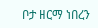ቦታ ዘርማ ነበረን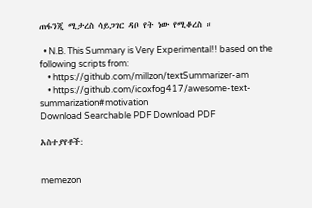ጠፋንጂ ሚታረስ ሳይጋገር ዳቦ የት ነው የሚቆረስ ።

  • N.B. This Summary is Very Experimental!! based on the following scripts from:
    • https://github.com/millzon/textSummarizer-am
    • https://github.com/icoxfog417/awesome-text-summarization#motivation
Download Searchable PDF Download PDF

አስተያየቶች:


memezon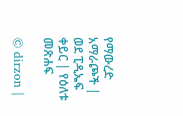የማውረድ አማራጮች | ወደ ፒዲኤፍ ቀይር | የዕለቱ መጽሐፍ

© dirzon |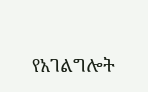የአገልግሎት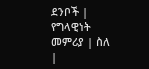ደንቦች | የግላዊነት መምሪያ | ስለ |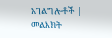አገልግሎቶች | መልእክት